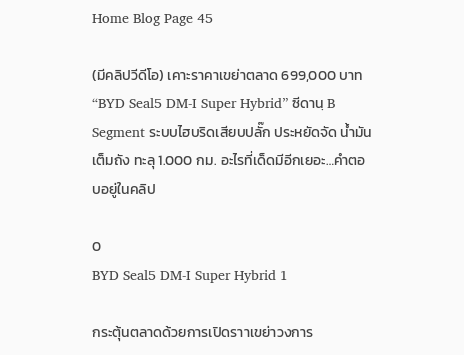Home Blog Page 45

(มีคลิปวีดีโอ) เคาะราคาเขย่าตลาด 699,000 บาท “BYD Seal5 DM-I Super Hybrid” ซีดานฺ B Segment ระบบไฮบริดเสียบปลั๊ก ประหยัดจัด น้ำมันเต็มถัง ทะลุ 1.000 กม. อะไรที่เด็ดมีอีกเยอะ…คำตอบอยู่ในคลิป

0
BYD Seal5 DM-I Super Hybrid 1

กระตุ้นตลาดด้วยการเปิดราาเขย่าวงการ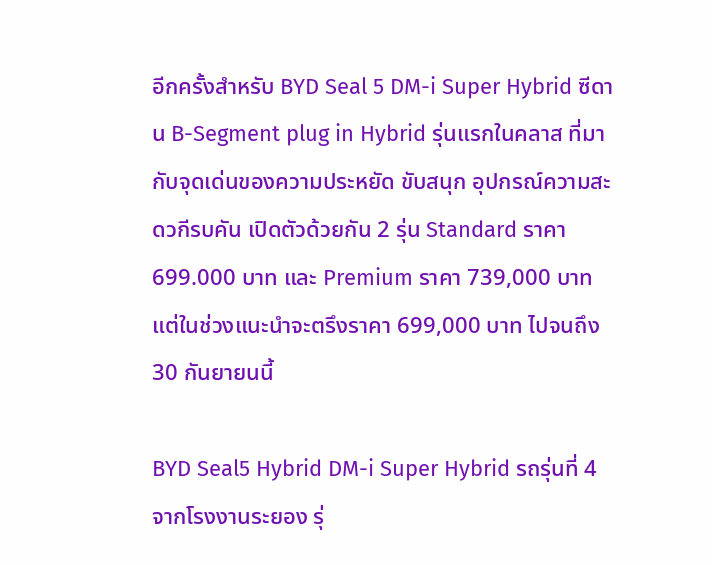อีกครั้งสำหรับ BYD Seal 5 DM-i Super Hybrid ซีดาน B-Segment plug in Hybrid รุ่นแรกในคลาส ที่มากับจุดเด่นของความประหยัด ขับสนุก อุปกรณ์ความสะดวกีรบคัน เปิดตัวด้วยกัน 2 รุ่น Standard ราคา 699.000 บาท และ Premium ราคา 739,000 บาท แต่ในช่วงแนะนำจะตรึงราคา 699,000 บาท ไปจนถึง 30 กันยายนนี้

BYD Seal5 Hybrid DM-i Super Hybrid รถรุ่นที่ 4 จากโรงงานระยอง รุ่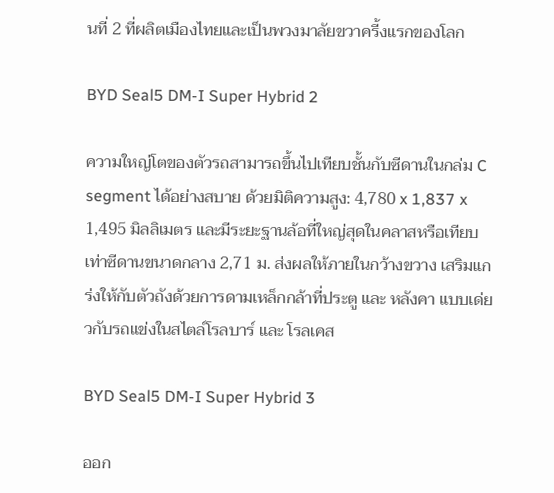นที่ 2 ที่ผลิตเมืองไทยและเป็นพวงมาลัยขวาครี้งแรกของโลก

BYD Seal5 DM-I Super Hybrid 2

ความใหญ่โตของตัวรถสามารถขึ้นไปเทียบชั้นกับซีดานในกล่ม C segment ได้อย่างสบาย ด้วยมิติความสูง: 4,780 x 1,837 x 1,495 มิลลิเมตร และมีระยะฐานล้อที่ใหญ่สุดในคลาสหรือเทียบเท่าซีดานขนาดกลาง 2,71 ม. ส่งผลให้ภายในกว้างขวาง เสริมแกร่งให้กับตัวถังด้วยการดามเหล็กกล้าที่ประตู และ หลังคา แบบเด่ยวกับรถแข่งในสไตล์โรลบาร์ และ โรลเคส

BYD Seal5 DM-I Super Hybrid 3

ออก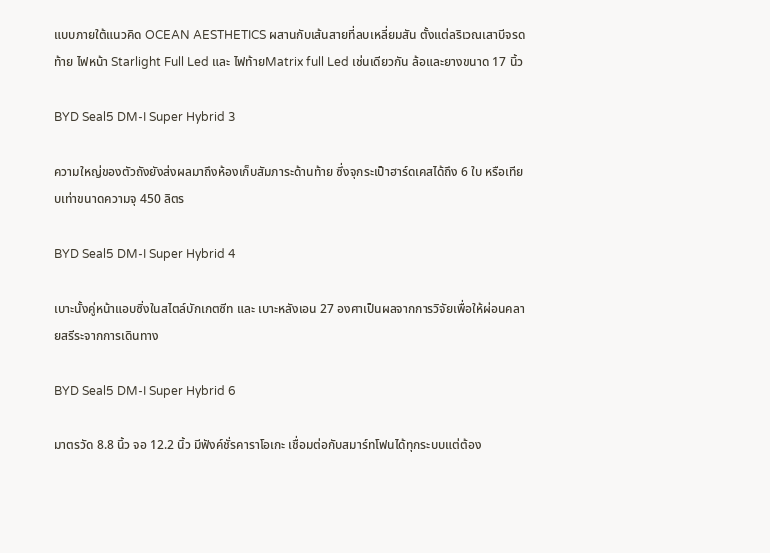แบบภายใต้แนวคิด OCEAN AESTHETICS ผสานกับเส้นสายที่ลบเหลี่ยมสัน ตั้งแต่ลริเวณเสาบีจรดท้าย ไฟหน้า Starlight Full Led และ ไฟท้ายMatrix full Led เช่นเดียวกัน ล้อและยางขนาด 17 นิ้ว

BYD Seal5 DM-I Super Hybrid 3

ความใหญ่ของตัวถังยังส่งผลมาถึงห้องเก็บสัมภาระด้านท้าย ซึ่งจุกระเป็าฮาร์ดเคสได้ถึง 6 ใบ หรือเทียบเท่าขนาดความจุ 450 ลิตร

BYD Seal5 DM-I Super Hybrid 4

เบาะนั้งคู่หน้าแอบซิ่งในสไตล์บักเกตซีท และ เบาะหลังเอน 27 องศาเป็นผลจากการวิจัยเพื่อให้ผ่อนคลายสรีระจากการเดินทาง

BYD Seal5 DM-I Super Hybrid 6

มาตรวัด 8.8 นิ้ว จอ 12.2 นิ้ว มีฟังค์ชั่รคาราโอเกะ เชื่อมต่อกับสมาร์ทโฟนได้ทุกระบบแต่ต้อง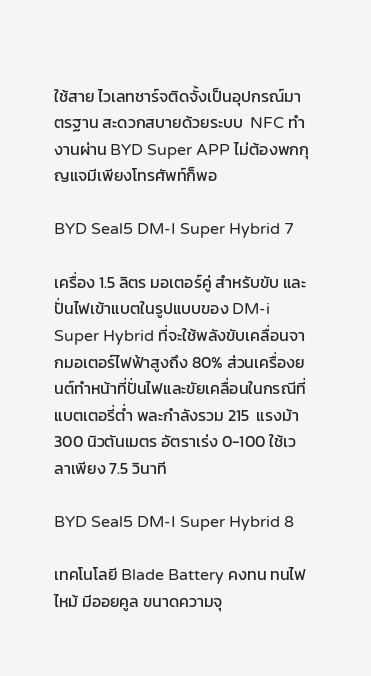ใช้สาย ไวเลทชาร์จติดจั้งเป็นอุปกรณ์มาตรฐาน สะดวกสบายด้วยระบบ  NFC ทำงานผ่าน BYD Super APP ไม่ต้องพกกุญแจมีเพียงโทรศัพท์ก็พอ

BYD Seal5 DM-I Super Hybrid 7

เครื่อง 1.5 ลิตร มอเตอร์คู่ สำหรับขับ และปั่นไฟเข้าแบตในรูปแบบของ DM-i Super Hybrid ที่จะใช้พลังขับเคลื่อนจากมอเตอร์ไฟฟ้าสูงถึง 80% ส่วนเครื่องยนต์ทำหน้าที่ปั่นไฟและขัยเคลื่อนในกรณีที่แบตเตอรี่ต่ำ พละกำลังรวม 215  แรงม้า 300 นิวตันเมตร อัตราเร่ง 0-100 ใช้เวลาเพียง 7.5 วินาที

BYD Seal5 DM-I Super Hybrid 8

เทคโนโลยี Blade Battery คงทน ทนไฟไหม้ มีออยคูล ขนาดความจุ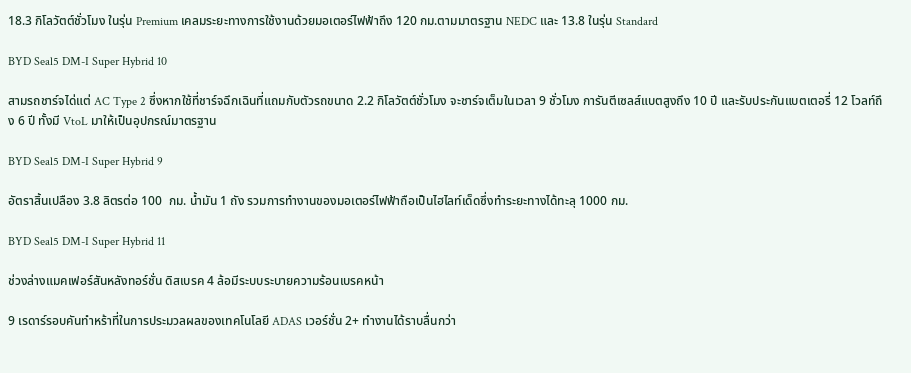18.3 กิโลวัตต์ชั่วโมง ในรุ่น Premium เคลมระยะทางการใช้งานด้วยมอเตอร์ไฟฟ้าถึง 120 กม.ตามมาตรฐาน NEDC และ 13.8 ในรุ่น Standard

BYD Seal5 DM-I Super Hybrid 10

สามรถชาร์จได่แต่ AC Type 2 ซึ่งหากใช้ที่ชาร์จฉึกเฉินที่แถมกับตัวรถขนาด 2.2 กิโลวัตต์ชั่วโมง จะชาร์จเต็มในเวลา 9 ชั่วโมง การันตีเซลส์แบตสูงถึง 10 ปี และรับประกันแบตเตอรี่ 12 โวลท์ถึง 6 ปี ทั้งมี VtoL มาให้เป็นอุปกรณ์มาตรฐาน

BYD Seal5 DM-I Super Hybrid 9

อัตราสิ้นเปลือง 3.8 ลิตรต่อ 100  กม. น้ำมัน 1 ถัง รวมการทำงานของมอเตอร์ไฟฟ้าถือเป็นไฮไลท์เด็ดซึ่งทำระยะทางได้ทะลุ 1000 กม.

BYD Seal5 DM-I Super Hybrid 11

ช่วงล่างแมคเฟอร์สันหลังทอร์ชั่น ดิสเบรค 4 ล้อมีระบบระบายความร้อนเบรคหน้า

9 เรดาร์รอบคันทำหร้าที่ในการประมวลผลของเทคโนโลยี ADAS เวอร์ชั่น 2+ ทำงานได้ราบลื่นกว่า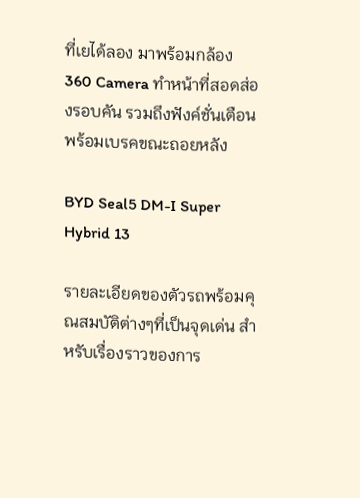ที่เยได้ลอง มาพร้อมกล้อง 360 Camera ทำหน้าที่สอดส่องรอบคัน รวมถึงฟังค์ชั่นเตือนพร้อมเบรคขณะถอยหลัง

BYD Seal5 DM-I Super Hybrid 13

รายละเอียดของตัวรถพร้อมคุณสมบัติต่างๆที่เป็นจุดเด่น สำหรับเรื่องราวของการ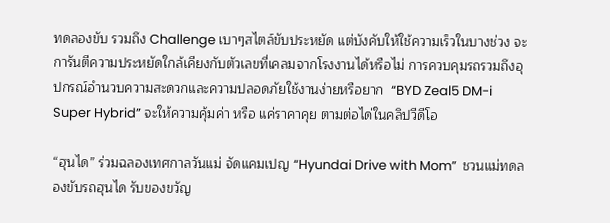ทดลองขับ รวมถึง Challenge เบาๆสไตล์ขับประหยัด แต่บังคับให้ใช้ความเร็วในบางช่วง จะการันตีความประหยัดใกล้เคียงกับตัวเลขที่เคลมจากโรงงานได้หรือไม่ การควบคุมรถรวมถึงอุปกรณ์อำนวบความสะดวกและความปลอดภัยใช้งานง่ายหรือยาก  “BYD Zeal5 DM-i Super Hybrid” จะให้ความคุ้มค่า หรือ แค่ราคาคุย ตามต่อได่ในคลิปวีดีโอ

“ฮุนได” ร่วมฉลองเทศกาลวันแม่ จัดแคมเปญ “Hyundai Drive with Mom”  ชวนแม่ทดลองขับรถฮุนได รับของขวัญ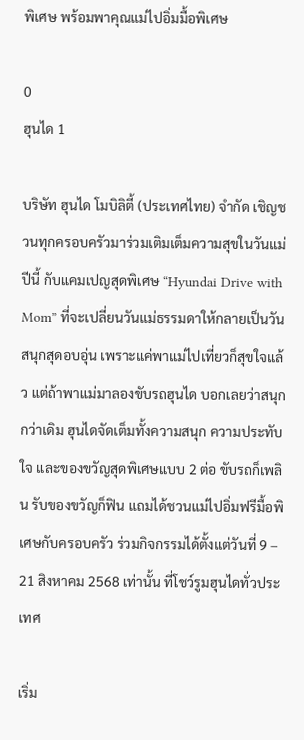พิเศษ พร้อมพาคุณแม่ไปอิ่มมื้อพิเศษ

0
ฮุนได 1

บริษัท ฮุนได โมบิลิตี้ (ประเทศไทย) จำกัด เชิญชวนทุกครอบครัวมาร่วมเติมเต็มความสุขในวันแม่ปีนี้ กับแคมเปญสุดพิเศษ “Hyundai Drive with Mom” ที่จะเปลี่ยนวันแม่ธรรมดาให้กลายเป็นวันสนุกสุดอบอุ่น เพราะแค่พาแม่ไปเที่ยวก็สุขใจแล้ว แต่ถ้าพาแม่มาลองขับรถฮุนได บอกเลยว่าสนุกกว่าเดิม ฮุนไดจัดเต็มทั้งความสนุก ความประทับใจ และของขวัญสุดพิเศษแบบ 2 ต่อ ขับรถก็เพลิน รับของขวัญก็ฟิน แถมได้ชวนแม่ไปอิ่มฟรีมื้อพิเศษกับครอบครัว ร่วมกิจกรรมได้ตั้งแต่วันที่ 9 – 21 สิงหาคม 2568 เท่านั้น ที่โชว์รูมฮุนไดทั่วประเทศ

เริ่ม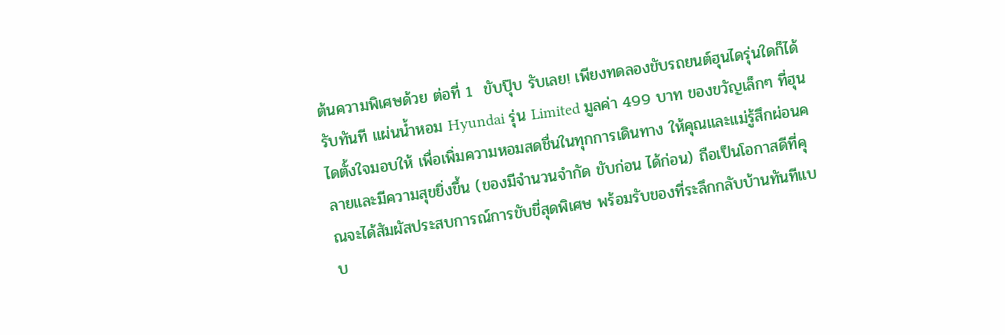ต้นความพิเศษด้วย ต่อที่ 1  ขับปุ๊บ รับเลย! เพียงทดลองขับรถยนต์ฮุนไดรุ่นใดก็ได้ รับทันที แผ่นน้ำหอม Hyundai รุ่น Limited มูลค่า 499 บาท ของขวัญเล็กๆ ที่ฮุนไดตั้งใจมอบให้ เพื่อเพิ่มความหอมสดชื่นในทุกการเดินทาง ให้คุณและแม่รู้สึกผ่อนคลายและมีความสุขยิ่งขึ้น (ของมีจำนวนจำกัด ขับก่อน ได้ก่อน) ถือเป็นโอกาสดีที่คุณจะได้สัมผัสประสบการณ์การขับขี่สุดพิเศษ พร้อมรับของที่ระลึกกลับบ้านทันทีแบบ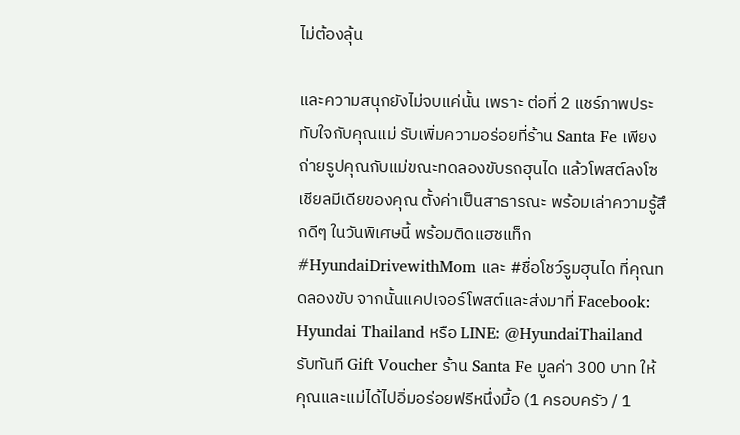ไม่ต้องลุ้น

และความสนุกยังไม่จบแค่นั้น เพราะ ต่อที่ 2 แชร์ภาพประทับใจกับคุณแม่ รับเพิ่มความอร่อยที่ร้าน Santa Fe เพียงถ่ายรูปคุณกับแม่ขณะทดลองขับรถฮุนได แล้วโพสต์ลงโซเชียลมีเดียของคุณ ตั้งค่าเป็นสาธารณะ พร้อมเล่าความรู้สึกดีๆ ในวันพิเศษนี้ พร้อมติดแฮชแท็ก #HyundaiDrivewithMom และ #ชื่อโชว์รูมฮุนได ที่คุณทดลองขับ จากนั้นแคปเจอร์โพสต์และส่งมาที่ Facebook: Hyundai Thailand หรือ LINE: @HyundaiThailand รับทันที Gift Voucher ร้าน Santa Fe มูลค่า 300 บาท ให้คุณและแม่ได้ไปอิ่มอร่อยฟรีหนึ่งมื้อ (1 ครอบครัว / 1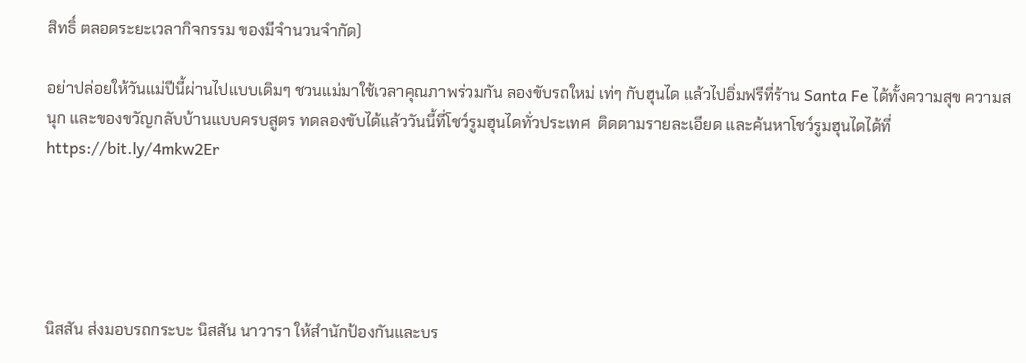สิทธิ์ ตลอดระยะเวลากิจกรรม ของมีจำนวนจำกัด)

อย่าปล่อยให้วันแม่ปีนี้ผ่านไปแบบเดิมๆ ชวนแม่มาใช้เวลาคุณภาพร่วมกัน ลองขับรถใหม่ เท่ๆ กับฮุนได แล้วไปอิ่มฟรีที่ร้าน Santa Fe ได้ทั้งความสุข ความสนุก และของขวัญกลับบ้านแบบครบสูตร ทดลองขับได้แล้ววันนี้ที่โชว์รูมฮุนไดทั่วประเทศ  ติดตามรายละเอียด และค้นหาโชว์รูมฮุนไดได้ที่ https://bit.ly/4mkw2Er





นิสสัน ส่งมอบรถกระบะ นิสสัน นาวารา ให้สำนักป้องกันและบร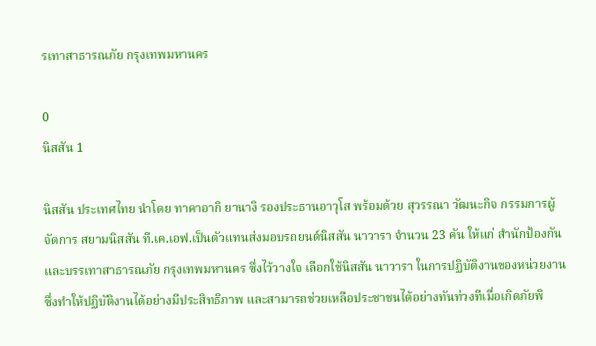รเทาสาธารณภัย กรุงเทพมหานคร

0
นิสสัน 1

นิสสัน ประเทศไทย นำโดย ทาคาอากิ ยานางิ รองประธานอาวุโส พร้อมด้วย สุวรรณา วัฒนะกิจ กรรมการผู้จัดการ สยามนิสสัน ที.เค.เอฟ.เป็นตัวแทนส่งมอบรถยนต์นิสสัน นาวารา จำนวน 23 คัน ให้แก่ สำนักป้องกันและบรรเทาสาธารณภัย กรุงเทพมหานคร ซึ่งไว้วางใจ เลือกใช้นิสสัน นาวารา ในการปฏิบัติงานของหน่วยงาน ซึ่งทำให้ปฏิบัติงานได้อย่างมีประสิทธิภาพ และสามารถช่วยเหลือประชาชนได้อย่างทันท่วงทีเมื่อเกิดภัยพิ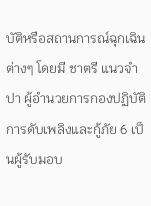บัติหรือสถานการณ์ฉุกเฉินต่างๆ โดยมี ชาตรี แนวจำปา ผู้อำนวยการกองปฏิบัติการดับเพลิงและกู้ภัย 6 เป็นผู้รับมอบ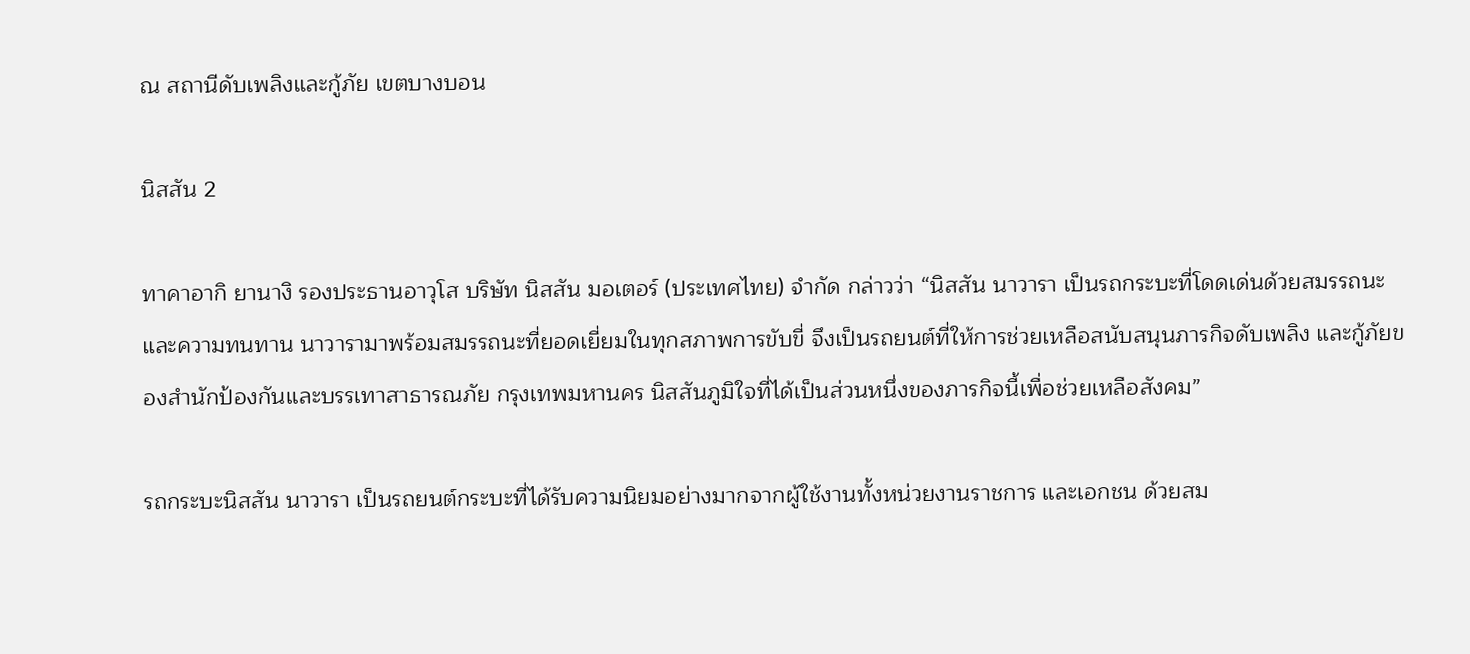ณ สถานีดับเพลิงและกู้ภัย เขตบางบอน

นิสสัน 2

ทาคาอากิ ยานางิ รองประธานอาวุโส บริษัท นิสสัน มอเตอร์ (ประเทศไทย) จำกัด กล่าวว่า “นิสสัน นาวารา เป็นรถกระบะที่โดดเด่นด้วยสมรรถนะ และความทนทาน นาวารามาพร้อมสมรรถนะที่ยอดเยี่ยมในทุกสภาพการขับขี่ จึงเป็นรถยนต์ที่ให้การช่วยเหลือสนับสนุนภารกิจดับเพลิง และกู้ภัยของสำนักป้องกันและบรรเทาสาธารณภัย กรุงเทพมหานคร นิสสันภูมิใจที่ได้เป็นส่วนหนึ่งของภารกิจนี้เพื่อช่วยเหลือสังคม”

รถกระบะนิสสัน นาวารา เป็นรถยนต์กระบะที่ได้รับความนิยมอย่างมากจากผู้ใช้งานทั้งหน่วยงานราชการ และเอกชน ด้วยสม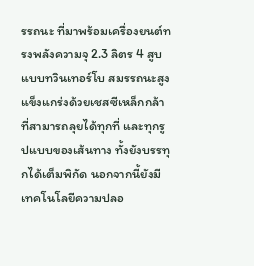รรถนะ ที่มาพร้อมเครื่องยนต์ทรงพลังความจุ 2.3 ลิตร 4 สูบ แบบทวินเทอร์โบ สมรรถนะสูง แข็งแกร่งด้วยเชสซีเหล็กกล้า ที่สามารถลุยได้ทุกที่ และทุกรูปแบบของเส้นทาง ทั้งยังบรรทุกได้เต็มพิกัด นอกจากนี้ยังมีเทคโนโลยีความปลอ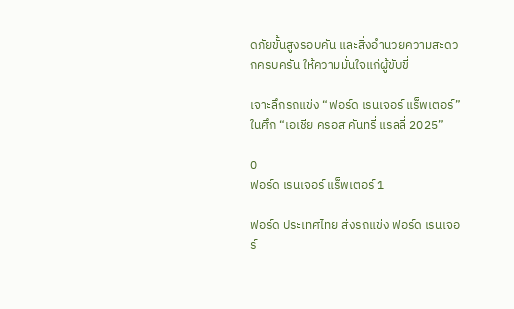ดภัยขั้นสูงรอบคัน และสิ่งอำนวยความสะดวกครบครัน ให้ความมั่นใจแก่ผู้ขับขี่

เจาะลึกรถแข่ง “ฟอร์ด เรนเจอร์ แร็พเตอร์” ในศึก “เอเชีย ครอส คันทรี่ แรลลี่ 2025”

0
ฟอร์ด เรนเจอร์ แร็พเตอร์ 1

ฟอร์ด ประเทศไทย ส่งรถแข่ง ฟอร์ด เรนเจอร์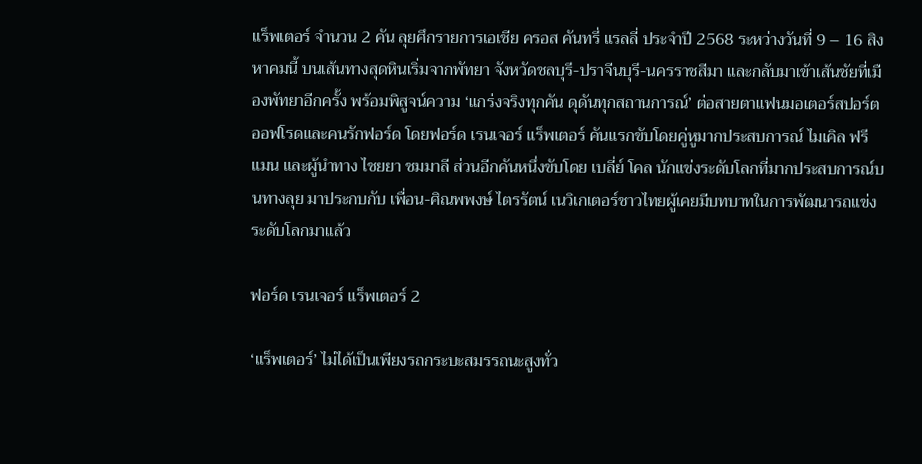แร็พเตอร์ จำนวน 2 คัน ลุยศึกรายการเอเชีย ครอส คันทรี่ แรลลี่ ประจำปี 2568 ระหว่างวันที่ 9 – 16 สิงหาคมนี้ บนเส้นทางสุดหินเริ่มจากพัทยา จังหวัดชลบุรี-ปราจีนบุรี-นครราชสีมา และกลับมาเข้าเส้นชัยที่เมืองพัทยาอีกครั้ง พร้อมพิสูจน์ความ ‘แกร่งจริงทุกคัน ดุดันทุกสถานการณ์’ ต่อสายตาแฟนมอเตอร์สปอร์ตออฟโรดและคนรักฟอร์ด โดยฟอร์ด เรนเจอร์ แร็พเตอร์ คันแรกขับโดยคู่หูมากประสบการณ์ ไมเคิล ฟรีแมน และผู้นำทาง ไชยยา ชมมาลี ส่วนอีกคันหนึ่งขับโดย เบลี่ย์ โคล นักแข่งระดับโลกที่มากประสบการณ์บนทางลุย มาประกบกับ เพื่อน-ศิณพพงษ์ ไตรรัตน์ เนวิเกเตอร์ชาวไทยผู้เคยมีบทบาทในการพัฒนารถแข่งระดับโลกมาแล้ว

ฟอร์ด เรนเจอร์ แร็พเตอร์ 2

‘แร็พเตอร์’ ไม่ได้เป็นเพียงรถกระบะสมรรถนะสูงทั่ว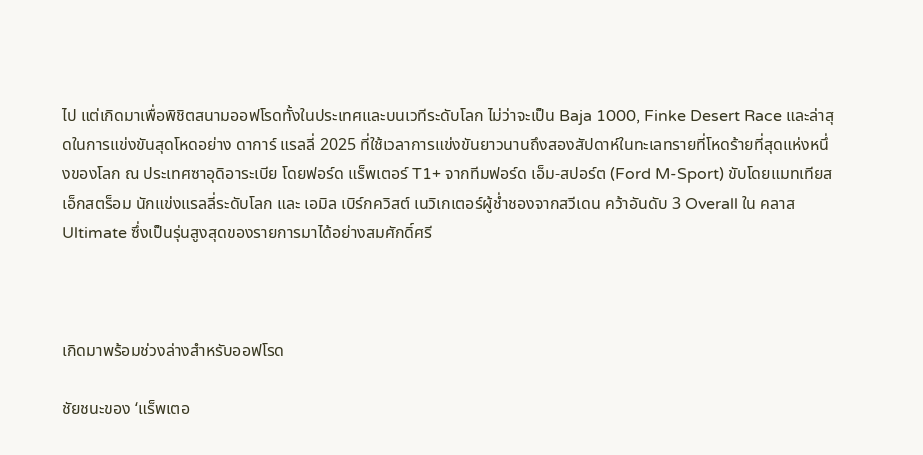ไป แต่เกิดมาเพื่อพิชิตสนามออฟโรดทั้งในประเทศและบนเวทีระดับโลก ไม่ว่าจะเป็น Baja 1000, Finke Desert Race และล่าสุดในการแข่งขันสุดโหดอย่าง ดาการ์ แรลลี่ 2025 ที่ใช้เวลาการแข่งขันยาวนานถึงสองสัปดาห์ในทะเลทรายที่โหดร้ายที่สุดแห่งหนึ่งของโลก ณ ประเทศซาอุดิอาระเบีย โดยฟอร์ด แร็พเตอร์ T1+ จากทีมฟอร์ด เอ็ม-สปอร์ต (Ford M-Sport) ขับโดยแมทเทียส เอ็กสตร็อม นักแข่งแรลลี่ระดับโลก และ เอมิล เบิร์กควิสต์ เนวิเกเตอร์ผู้ช่ำชองจากสวีเดน คว้าอันดับ 3 Overall ใน คลาส Ultimate ซึ่งเป็นรุ่นสูงสุดของรายการมาได้อย่างสมศักดิ์ศรี



เกิดมาพร้อมช่วงล่างสำหรับออฟโรด

ชัยชนะของ ‘แร็พเตอ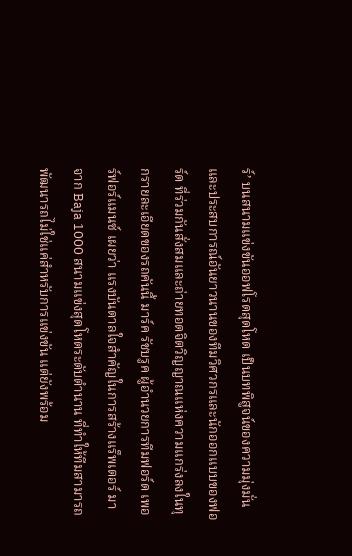ร์’ บนสนามแข่งขันออฟโรดสุดโหด เป็นบทพิสูจน์ของความมุ่งมั่นและประสบการณ์อันยาวนานของทีมวิศวกรและนักออกแบบของฟอร์ด ที่ร่วมกันสั่งสมและถ่ายทอดจิตวิญญาณแห่งความแกร่งลงในทุกรายละเอียดของรถคันนี้ มาร์ค รัชบรูค ผู้อำนวยการทีมฟอร์ด เพอร์ฟอร์แมนซ์ เผยว่า แรงบันดาลใจสำคัญในการสร้างแร็พเตอร์ มาจาก Baja 1000 สนามแข่งสุดโหดระดับตำนาน ที่ทำให้ทีมสามารถพัฒนารถไม่ใช่แค่สำหรับการแข่งขัน แต่ยังพร้อม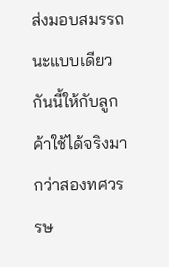ส่งมอบสมรรถนะแบบเดียวกันนี้ให้กับลูกค้าใช้ได้จริงมากว่าสองทศวรรษ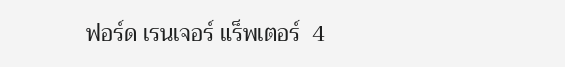ฟอร์ด เรนเจอร์ แร็พเตอร์  4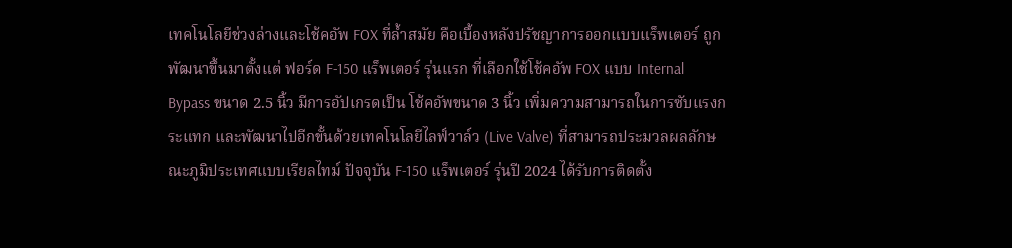เทคโนโลยีช่วงล่างและโช้คอัพ FOX ที่ล้ำสมัย คือเบื้องหลังปรัชญาการออกแบบแร็พเตอร์ ถูกพัฒนาขึ้นมาตั้งแต่ ฟอร์ด F-150 แร็พเตอร์ รุ่นแรก ที่เลือกใช้โช้คอัพ FOX แบบ Internal Bypass ขนาด 2.5 นิ้ว มีการอัปเกรดเป็น โช้คอัพขนาด 3 นิ้ว เพิ่มความสามารถในการซับแรงกระแทก และพัฒนาไปอีกขั้นด้วยเทคโนโลยีไลฟ์วาล์ว (Live Valve) ที่สามารถประมวลผลลักษณะภูมิประเทศแบบเรียลไทม์ ปัจจุบัน F-150 แร็พเตอร์ รุ่นปี 2024 ได้รับการติดตั้ง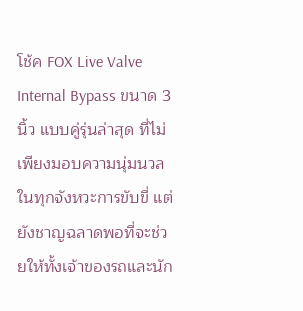โช้ค FOX Live Valve Internal Bypass ขนาด 3 นิ้ว แบบคู่รุ่นล่าสุด ที่ไม่เพียงมอบความนุ่มนวลในทุกจังหวะการขับขี่ แต่ยังชาญฉลาดพอที่จะช่วยให้ทั้งเจ้าของรถและนัก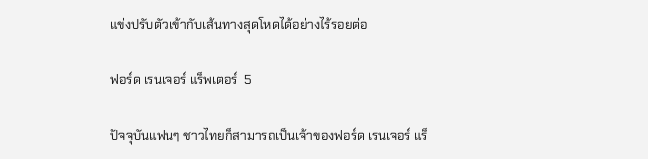แข่งปรับตัวเข้ากับเส้นทางสุดโหดได้อย่างไร้รอยต่อ

ฟอร์ด เรนเจอร์ แร็พเตอร์  5

ปัจจุบันแฟนๆ ชาวไทยก็สามารถเป็นเจ้าของฟอร์ด เรนเจอร์ แร็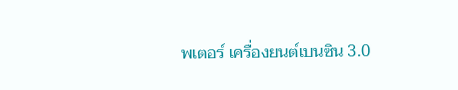พเตอร์ เครื่องยนต์เบนซิน 3.0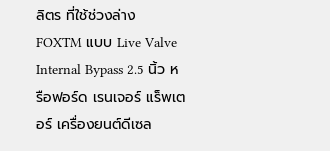ลิตร ที่ใช้ช่วงล่าง FOXTM แบบ Live Valve Internal Bypass 2.5 นิ้ว หรือฟอร์ด เรนเจอร์ แร็พเตอร์ เครื่องยนต์ดีเซล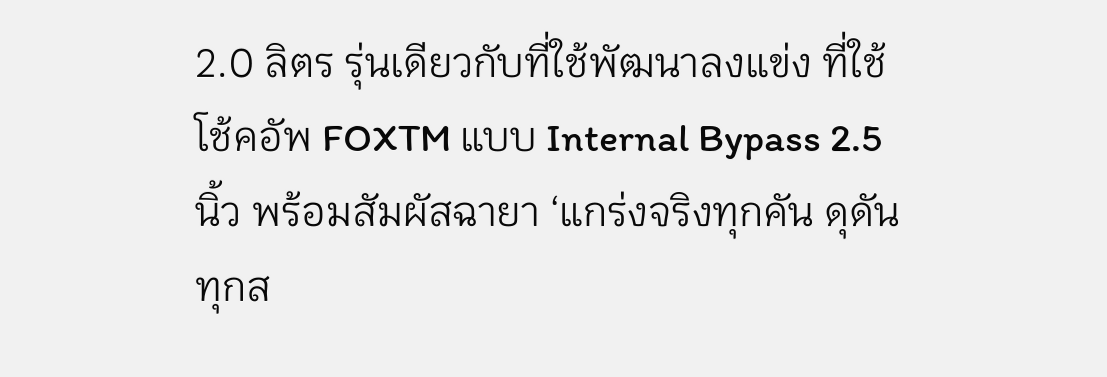2.0 ลิตร รุ่นเดียวกับที่ใช้พัฒนาลงแข่ง ที่ใช้โช้คอัพ FOXTM แบบ Internal Bypass 2.5 นิ้ว พร้อมสัมผัสฉายา ‘แกร่งจริงทุกคัน ดุดันทุกส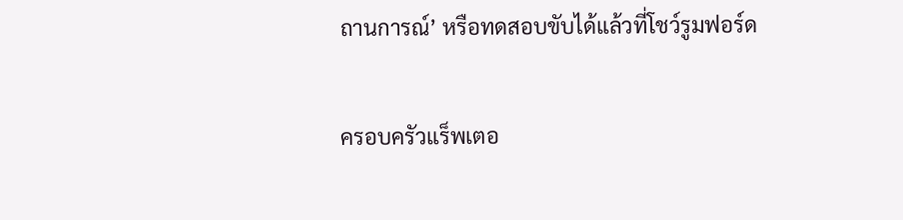ถานการณ์’ หรือทดสอบขับได้แล้วที่โชว์รูมฟอร์ด

ครอบครัวแร็พเตอ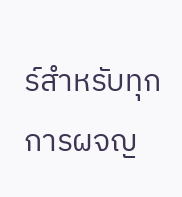ร์สำหรับทุกการผจญ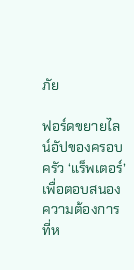ภัย

ฟอร์ดขยายไลน์อัปของครอบครัว ‘แร็พเตอร์’ เพื่อตอบสนองความต้องการที่ห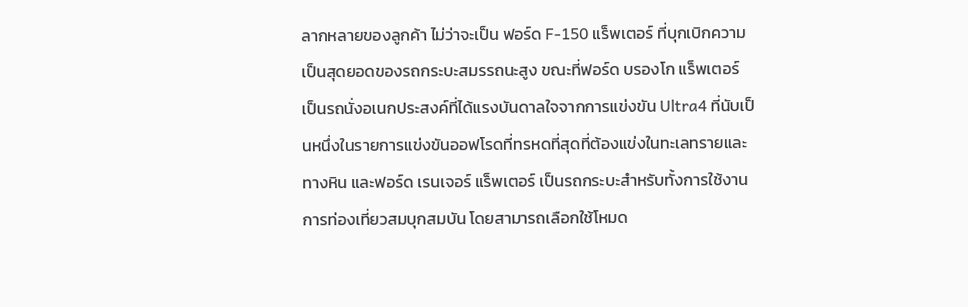ลากหลายของลูกค้า ไม่ว่าจะเป็น ฟอร์ด F-150 แร็พเตอร์ ที่บุกเบิกความเป็นสุดยอดของรถกระบะสมรรถนะสูง ขณะที่ฟอร์ด บรองโก แร็พเตอร์ เป็นรถนั่งอเนกประสงค์ที่ได้แรงบันดาลใจจากการแข่งขัน Ultra4 ที่นับเป็นหนึ่งในรายการแข่งขันออฟโรดที่ทรหดที่สุดที่ต้องแข่งในทะเลทรายและทางหิน และฟอร์ด เรนเจอร์ แร็พเตอร์ เป็นรถกระบะสำหรับทั้งการใช้งาน การท่องเที่ยวสมบุกสมบัน โดยสามารถเลือกใช้โหมด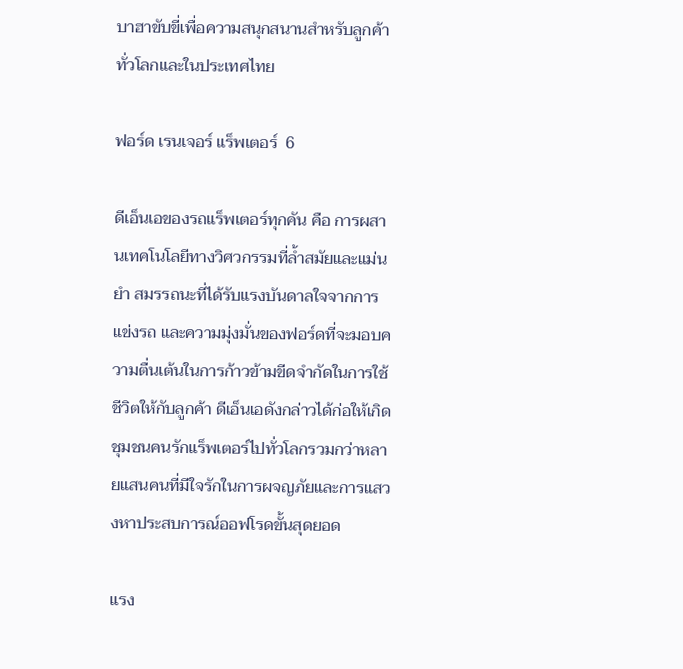บาฮาขับขี่เพื่อความสนุกสนานสำหรับลูกค้าทั่วโลกและในประเทศไทย

ฟอร์ด เรนเจอร์ แร็พเตอร์  6

ดีเอ็นเอของรถแร็พเตอร์ทุกคัน คือ การผสานเทคโนโลยีทางวิศวกรรมที่ล้ำสมัยและแม่นยำ สมรรถนะที่ได้รับแรงบันดาลใจจากการแข่งรถ และความมุ่งมั่นของฟอร์ดที่จะมอบความตื่นเต้นในการก้าวข้ามขีดจำกัดในการใช้ชีวิตให้กับลูกค้า ดีเอ็นเอดังกล่าวได้ก่อให้เกิดชุมชนคนรักแร็พเตอร์ไปทั่วโลกรวมกว่าหลายแสนคนที่มีใจรักในการผจญภัยและการแสวงหาประสบการณ์ออฟโรดขั้นสุดยอด

แรง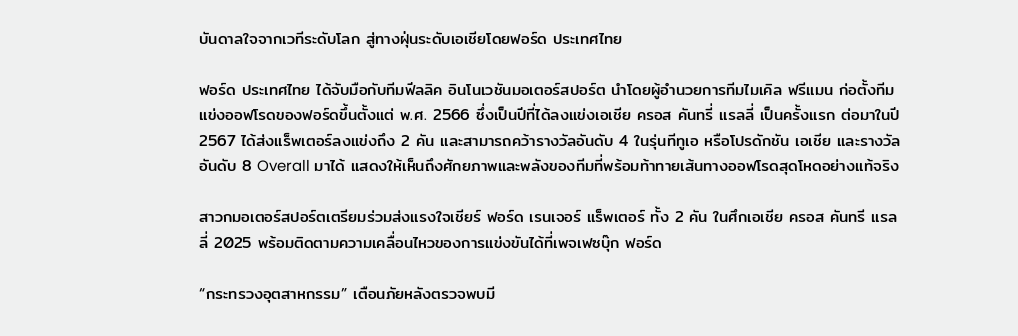บันดาลใจจากเวทีระดับโลก สู่ทางฝุ่นระดับเอเชียโดยฟอร์ด ประเทศไทย

ฟอร์ด ประเทศไทย ได้จับมือกับทีมฟีลลิค อินโนเวชันมอเตอร์สปอร์ต นำโดยผู้อำนวยการทีมไมเคิล ฟรีแมน ก่อตั้งทีมแข่งออฟโรดของฟอร์ดขึ้นตั้งแต่ พ.ศ. 2566 ซึ่งเป็นปีที่ได้ลงแข่งเอเชีย ครอส คันทรี่ แรลลี่ เป็นครั้งแรก ต่อมาในปี 2567 ได้ส่งแร็พเตอร์ลงแข่งถึง 2 คัน และสามารถคว้ารางวัลอันดับ 4 ในรุ่นทีทูเอ หรือโปรดักชัน เอเชีย และรางวัลอันดับ 8 Overall มาได้ แสดงให้เห็นถึงศักยภาพและพลังของทีมที่พร้อมท้าทายเส้นทางออฟโรดสุดโหดอย่างแท้จริง

สาวกมอเตอร์สปอร์ตเตรียมร่วมส่งแรงใจเชียร์ ฟอร์ด เรนเจอร์ แร็พเตอร์ ทั้ง 2 คัน ในศึกเอเชีย ครอส คันทรี แรลลี่ 2025 พร้อมติดตามความเคลื่อนไหวของการแข่งขันได้ที่เพจเฟซบุ๊ก ฟอร์ด

“กระทรวงอุตสาหกรรม” เตือนภัยหลังตรวจพบมี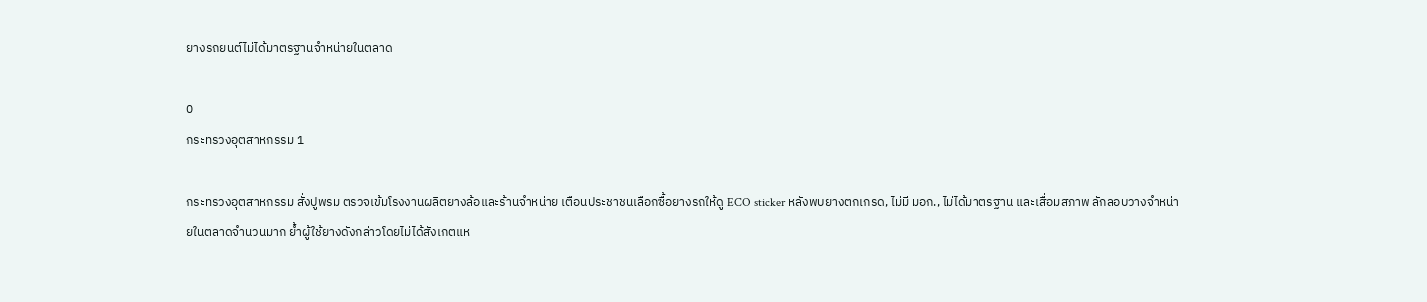ยางรถยนต์ไม่ได้มาตรฐานจำหน่ายในตลาด

0
กระทรวงอุตสาหกรรม 1

กระทรวงอุตสาหกรรม สั่งปูพรม ตรวจเข้มโรงงานผลิตยางล้อและร้านจำหน่าย เตือนประชาชนเลือกซื้อยางรถให้ดู ECO sticker หลังพบยางตกเกรด, ไม่มี มอก., ไม่ได้มาตรฐาน และเสื่อมสภาพ ลักลอบวางจำหน่ายในตลาดจำนวนมาก ย้ำผู้ใช้ยางดังกล่าวโดยไม่ได้สังเกตแห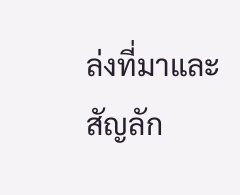ล่งที่มาและสัญลัก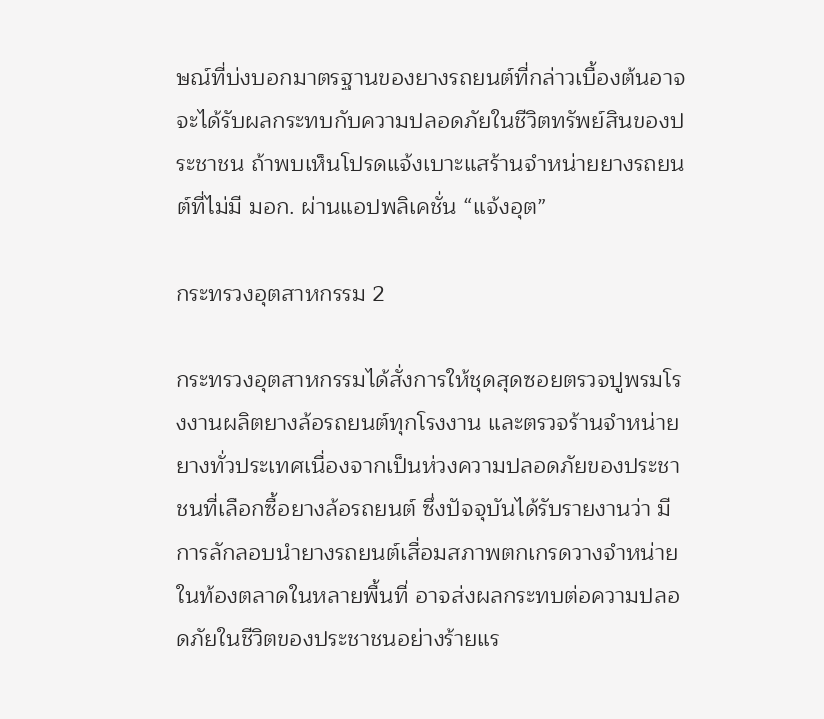ษณ์ที่บ่งบอกมาตรฐานของยางรถยนต์ที่กล่าวเบื้องต้นอาจจะได้รับผลกระทบกับความปลอดภัยในชีวิตทรัพย์สินของประชาชน ถ้าพบเห็นโปรดแจ้งเบาะแสร้านจำหน่ายยางรถยนต์ที่ไม่มี มอก. ผ่านแอปพลิเคชั่น “แจ้งอุต”

กระทรวงอุตสาหกรรม 2

กระทรวงอุตสาหกรรมได้สั่งการให้ชุดสุดซอยตรวจปูพรมโรงงานผลิตยางล้อรถยนต์ทุกโรงงาน และตรวจร้านจำหน่ายยางทั่วประเทศเนื่องจากเป็นห่วงความปลอดภัยของประชาชนที่เลือกซื้อยางล้อรถยนต์ ซึ่งปัจจุบันได้รับรายงานว่า มีการลักลอบนำยางรถยนต์เสื่อมสภาพตกเกรดวางจำหน่ายในท้องตลาดในหลายพื้นที่ อาจส่งผลกระทบต่อความปลอดภัยในชีวิตของประชาชนอย่างร้ายแร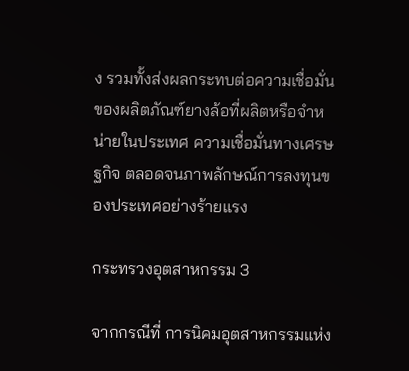ง รวมทั้งส่งผลกระทบต่อความเชื่อมั่นของผลิตภัณฑ์ยางล้อที่ผลิตหรือจำหน่ายในประเทศ ความเชื่อมั่นทางเศรษฐกิจ ตลอดจนภาพลักษณ์การลงทุนของประเทศอย่างร้ายแรง

กระทรวงอุตสาหกรรม 3

จากกรณีที่ การนิคมอุตสาหกรรมแห่ง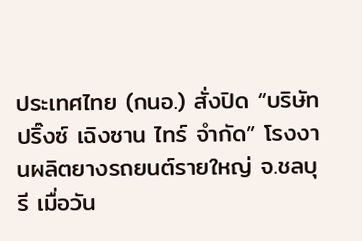ประเทศไทย (กนอ.) สั่งปิด “บริษัท ปริ๊งซ์ เฉิงซาน ไทร์ จำกัด” โรงงานผลิตยางรถยนต์รายใหญ่ จ.ชลบุรี เมื่อวัน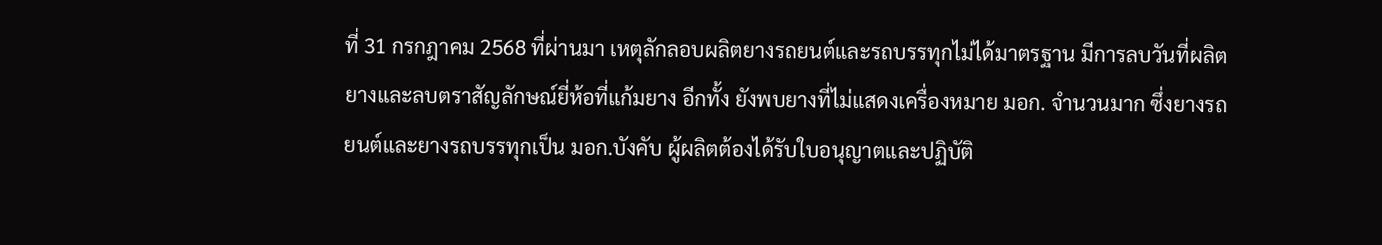ที่ 31 กรกฎาคม 2568 ที่ผ่านมา เหตุลักลอบผลิตยางรถยนต์และรถบรรทุกไม่ได้มาตรฐาน มีการลบวันที่ผลิตยางและลบตราสัญลักษณ์ยี่ห้อที่แก้มยาง อีกทั้ง ยังพบยางที่ไม่แสดงเครื่องหมาย มอก. จำนวนมาก ซึ่งยางรถยนต์และยางรถบรรทุกเป็น มอก.บังคับ ผู้ผลิตต้องได้รับใบอนุญาตและปฏิบัติ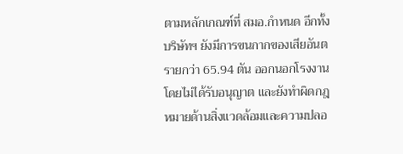ตามหลักเกณฑ์ที่ สมอ.กำหนด อีกทั้ง บริษัทฯ ยังมีการขนกากของเสียอันตรายกว่า 65.94 ตัน ออกนอกโรงงานโดยไม่ได้รับอนุญาต และยังทำผิดกฎหมายด้านสิ่งแวดล้อมและความปลอ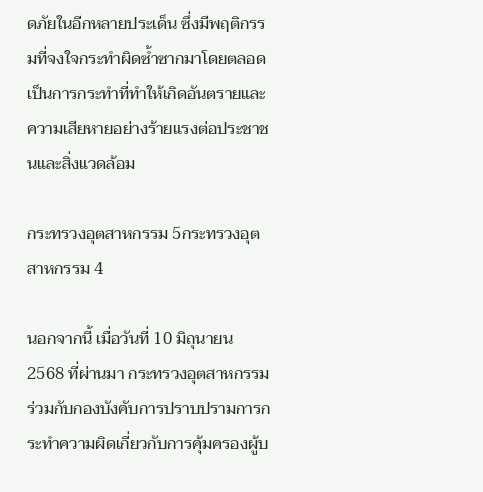ดภัยในอีกหลายประเด็น ซึ่งมีพฤติกรรมที่จงใจกระทำผิดซ้ำซากมาโดยตลอด เป็นการกระทำที่ทำให้เกิดอันตรายและความเสียหายอย่างร้ายแรงต่อประชาชนและสิ่งแวดล้อม

กระทรวงอุตสาหกรรม 5กระทรวงอุตสาหกรรม 4

นอกจากนี้ เมื่อวันที่ 10 มิถุนายน 2568 ที่ผ่านมา กระทรวงอุตสาหกรรมร่วมกับกองบังคับการปราบปรามการกระทำความผิดเกี่ยวกับการคุ้มครองผู้บ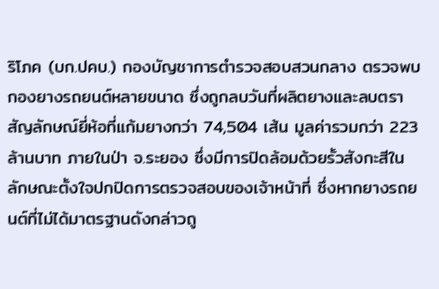ริโภค (บก.ปคบ.) กองบัญชาการตำรวจสอบสวนกลาง ตรวจพบกองยางรถยนต์หลายขนาด ซึ่งถูกลบวันที่ผลิตยางและลบตราสัญลักษณ์ยี่ห้อที่แก้มยางกว่า 74,504 เส้น มูลค่ารวมกว่า 223 ล้านบาท ภายในป่า จ.ระยอง ซึ่งมีการปิดล้อมด้วยรั้วสังกะสีในลักษณะตั้งใจปกปิดการตรวจสอบของเจ้าหน้าที่ ซึ่งหากยางรถยนต์ที่ไม่ได้มาตรฐานดังกล่าวถู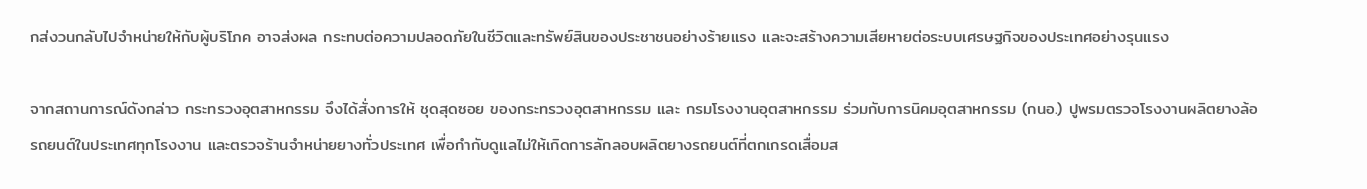กส่งวนกลับไปจำหน่ายให้กับผู้บริโภค อาจส่งผล กระทบต่อความปลอดภัยในชีวิตและทรัพย์สินของประชาชนอย่างร้ายแรง และจะสร้างความเสียหายต่อระบบเศรษฐกิจของประเทศอย่างรุนแรง

จากสถานการณ์ดังกล่าว กระทรวงอุตสาหกรรม จึงได้สั่งการให้ ชุดสุดซอย ของกระทรวงอุตสาหกรรม และ กรมโรงงานอุตสาหกรรม ร่วมกับการนิคมอุตสาหกรรม (กนอ.) ปูพรมตรวจโรงงานผลิตยางล้อรถยนต์ในประเทศทุกโรงงาน และตรวจร้านจำหน่ายยางทั่วประเทศ เพื่อกำกับดูแลไม่ให้เกิดการลักลอบผลิตยางรถยนต์ที่ตกเกรดเสื่อมส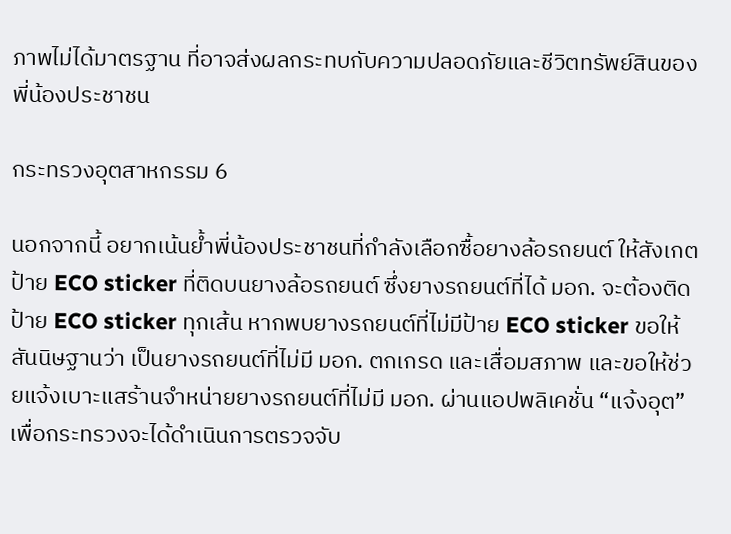ภาพไม่ได้มาตรฐาน ที่อาจส่งผลกระทบกับความปลอดภัยและชีวิตทรัพย์สินของพี่น้องประชาชน

กระทรวงอุตสาหกรรม 6

นอกจากนี้ อยากเน้นย้ำพี่น้องประชาชนที่กำลังเลือกซื้อยางล้อรถยนต์ ให้สังเกตป้าย ECO sticker ที่ติดบนยางล้อรถยนต์ ซึ่งยางรถยนต์ที่ได้ มอก. จะต้องติดป้าย ECO sticker ทุกเส้น หากพบยางรถยนต์ที่ไม่มีป้าย ECO sticker ขอให้สันนิษฐานว่า เป็นยางรถยนต์ที่ไม่มี มอก. ตกเกรด และเสื่อมสภาพ และขอให้ช่วยแจ้งเบาะแสร้านจำหน่ายยางรถยนต์ที่ไม่มี มอก. ผ่านแอปพลิเคชั่น “แจ้งอุต” เพื่อกระทรวงจะได้ดำเนินการตรวจจับ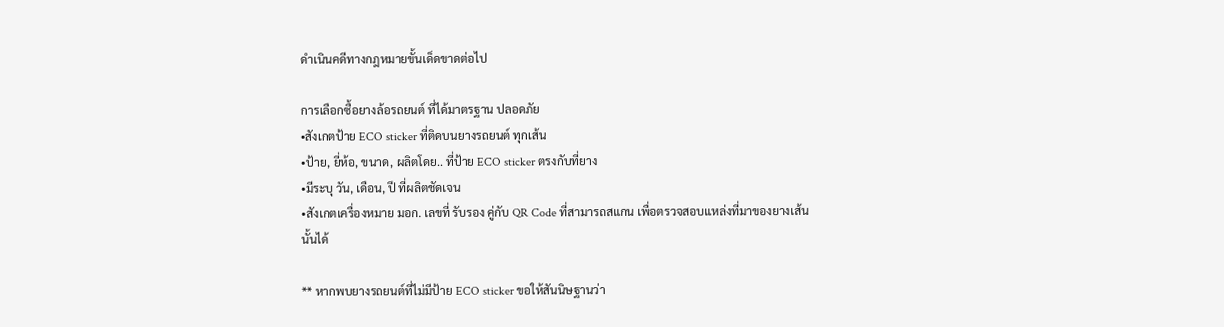ดำเนินคดีทางกฎหมายขั้นเด็ดขาดต่อไป

การเลือกซื้อยางล้อรถยนต์ ที่ได้มาตรฐาน ปลอดภัย
•สังเกตป้าย ECO sticker ที่ติดบนยางรถยนต์ ทุกเส้น
•ป้าย, ยี่ห้อ, ขนาด, ผลิตโดย.. ที่ป้าย ECO sticker ตรงกับที่ยาง
•มีระบุ วัน, เดือน, ปี ที่ผลิตชัดเจน
•สังเกตเครื่องหมาย มอก. เลขที่ รับรอง คู่กับ QR Code ที่สามารถสแกน เพื่อตรวจสอบแหล่งที่มาของยางเส้นนั้นได้

** หากพบยางรถยนต์ที่ไม่มีป้าย ECO sticker ขอให้สันนิษฐานว่า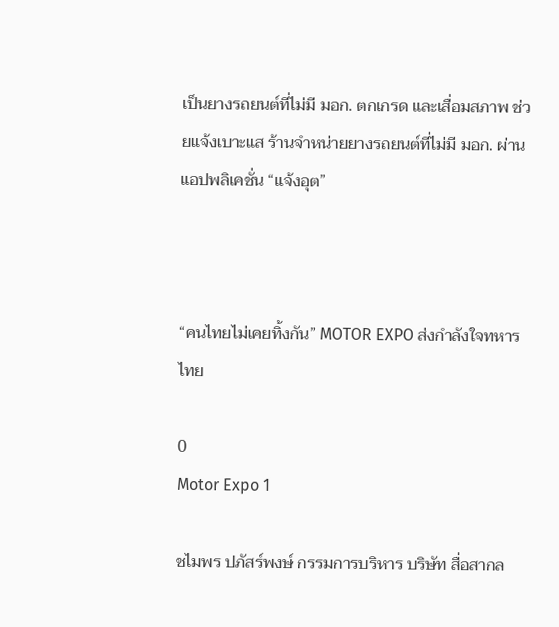เป็นยางรถยนต์ที่ไม่มี มอก. ตกเกรด และเสื่อมสภาพ ช่วยแจ้งเบาะแส ร้านจำหน่ายยางรถยนต์ที่ไม่มี มอก. ผ่านแอปพลิเคชั่น “แจ้งอุต”



“คนไทยไม่เคยทิ้งกัน” MOTOR EXPO ส่งกำลังใจทหารไทย

0
Motor Expo 1

ชไมพร ปภัสร์พงษ์ กรรมการบริหาร บริษัท สื่อสากล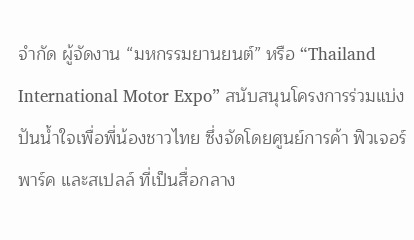จำกัด ผู้จัดงาน “มหกรรมยานยนต์” หรือ “Thailand International Motor Expo” สนับสนุนโครงการร่วมแบ่งปันน้ำใจเพื่อพี่น้องชาวไทย ซึ่งจัดโดยศูนย์การค้า ฟิวเจอร์พาร์ค และสเปลล์ ที่เป็นสื่อกลาง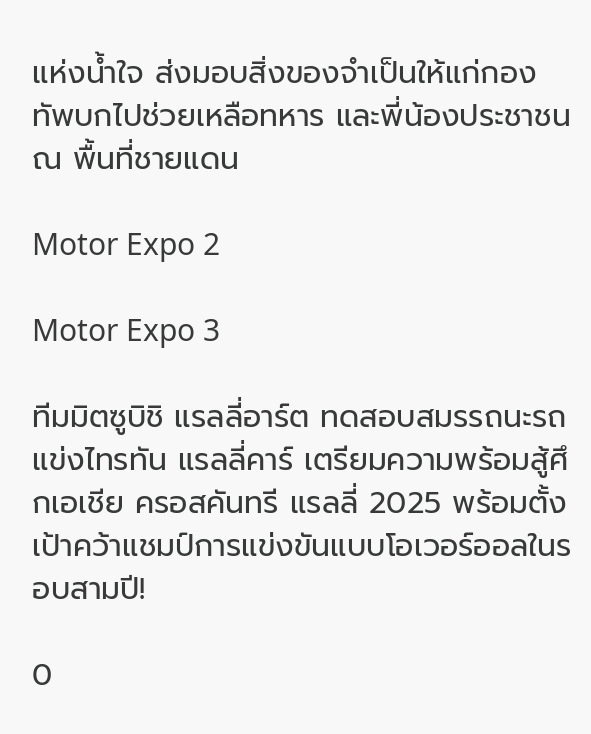แห่งน้ำใจ ส่งมอบสิ่งของจำเป็นให้แก่กองทัพบกไปช่วยเหลือทหาร และพี่น้องประชาชน ณ พื้นที่ชายแดน

Motor Expo 2

Motor Expo 3

ทีมมิตซูบิชิ แรลลี่อาร์ต ทดสอบสมรรถนะรถแข่งไทรทัน แรลลี่คาร์ เตรียมความพร้อมสู้ศึกเอเชีย ครอสคันทรี แรลลี่ 2025 พร้อมตั้งเป้าคว้าแชมป์การแข่งขันแบบโอเวอร์ออลในรอบสามปี!

0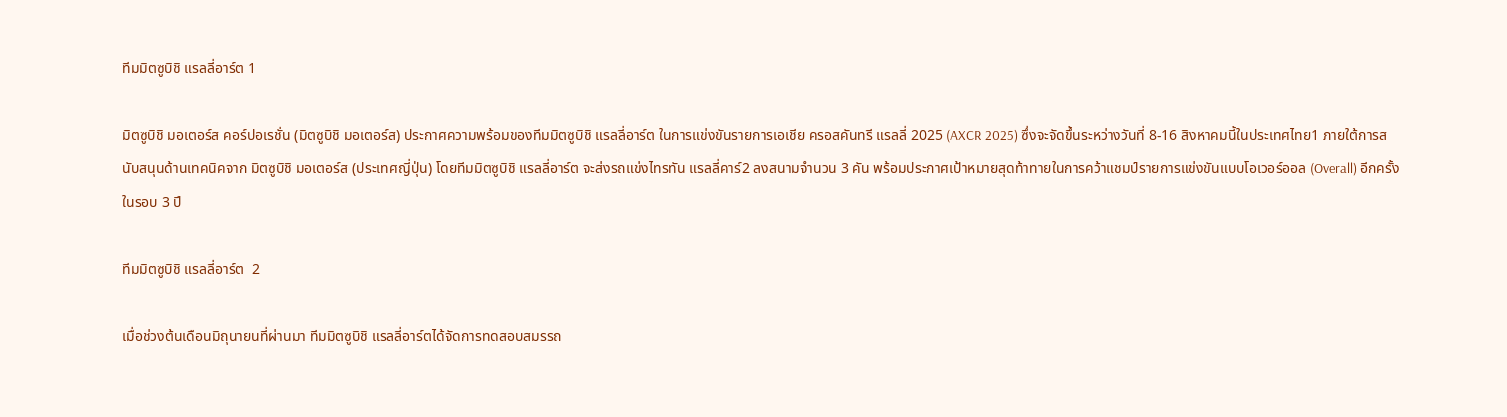ทีมมิตซูบิชิ แรลลี่อาร์ต 1

มิตซูบิชิ มอเตอร์ส คอร์ปอเรชั่น (มิตซูบิชิ มอเตอร์ส) ประกาศความพร้อมของทีมมิตซูบิชิ แรลลี่อาร์ต ในการแข่งขันรายการเอเชีย ครอสคันทรี แรลลี่ 2025 (AXCR 2025) ซึ่งจะจัดขึ้นระหว่างวันที่ 8-16 สิงหาคมนี้ในประเทศไทย1 ภายใต้การสนับสนุนด้านเทคนิคจาก มิตซูบิชิ มอเตอร์ส (ประเทศญี่ปุ่น) โดยทีมมิตซูบิชิ แรลลี่อาร์ต จะส่งรถแข่งไทรทัน แรลลี่คาร์2 ลงสนามจำนวน 3 คัน พร้อมประกาศเป้าหมายสุดท้าทายในการคว้าแชมป์รายการแข่งขันแบบโอเวอร์ออล (Overall) อีกครั้งในรอบ 3 ปี

ทีมมิตซูบิชิ แรลลี่อาร์ต  2

เมื่อช่วงต้นเดือนมิถุนายนที่ผ่านมา ทีมมิตซูบิชิ แรลลี่อาร์ตได้จัดการทดสอบสมรรถ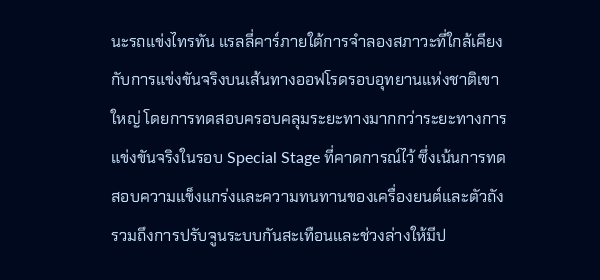นะรถแข่งไทรทัน แรลลี่คาร์ภายใต้การจำลองสภาวะที่ใกล้เคียงกับการแข่งขันจริงบนเส้นทางออฟโรดรอบอุทยานแห่งชาติเขาใหญ่ โดยการทดสอบครอบคลุมระยะทางมากกว่าระยะทางการแข่งขันจริงในรอบ Special Stage ที่คาดการณ์ไว้ ซึ่งเน้นการทดสอบความแข็งแกร่งและความทนทานของเครื่องยนต์และตัวถัง รวมถึงการปรับจูนระบบกันสะเทือนและช่วงล่างให้มีป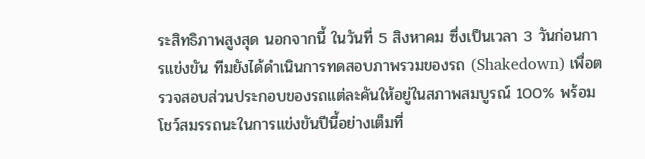ระสิทธิภาพสูงสุด นอกจากนี้ ในวันที่ 5 สิงหาคม ซึ่งเป็นเวลา 3 วันก่อนการแข่งขัน ทีมยังได้ดำเนินการทดสอบภาพรวมของรถ (Shakedown) เพื่อตรวจสอบส่วนประกอบของรถแต่ละคันให้อยู่ในสภาพสมบูรณ์ 100% พร้อมโชว์สมรรถนะในการแข่งขันปีนี้อย่างเต็มที่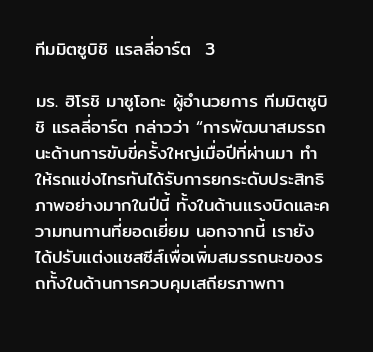ทีมมิตซูบิชิ แรลลี่อาร์ต  3

มร. ฮิโรชิ มาซูโอกะ ผู้อำนวยการ ทีมมิตซูบิชิ แรลลี่อาร์ต กล่าวว่า “การพัฒนาสมรรถนะด้านการขับขี่ครั้งใหญ่เมื่อปีที่ผ่านมา ทำให้รถแข่งไทรทันได้รับการยกระดับประสิทธิภาพอย่างมากในปีนี้ ทั้งในด้านแรงบิดและความทนทานที่ยอดเยี่ยม นอกจากนี้ เรายังได้ปรับแต่งแชสซีส์เพื่อเพิ่มสมรรถนะของรถทั้งในด้านการควบคุมเสถียรภาพกา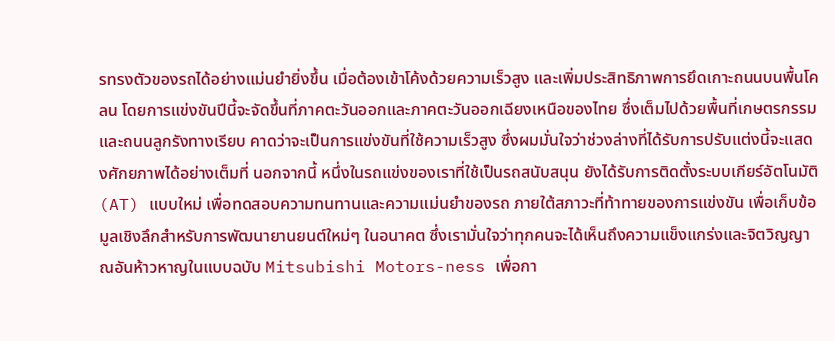รทรงตัวของรถได้อย่างแม่นยำยิ่งขึ้น เมื่อต้องเข้าโค้งด้วยความเร็วสูง และเพิ่มประสิทธิภาพการยึดเกาะถนนบนพื้นโคลน โดยการแข่งขันปีนี้จะจัดขึ้นที่ภาคตะวันออกและภาคตะวันออกเฉียงเหนือของไทย ซึ่งเต็มไปด้วยพื้นที่เกษตรกรรมและถนนลูกรังทางเรียบ คาดว่าจะเป็นการแข่งขันที่ใช้ความเร็วสูง ซึ่งผมมั่นใจว่าช่วงล่างที่ได้รับการปรับแต่งนี้จะแสดงศักยภาพได้อย่างเต็มที่ นอกจากนี้ หนึ่งในรถแข่งของเราที่ใช้เป็นรถสนับสนุน ยังได้รับการติดตั้งระบบเกียร์อัตโนมัติ (AT) แบบใหม่ เพื่อทดสอบความทนทานและความแม่นยำของรถ ภายใต้สภาวะที่ท้าทายของการแข่งขัน เพื่อเก็บข้อมูลเชิงลึกสำหรับการพัฒนายานยนต์ใหม่ๆ ในอนาคต ซึ่งเรามั่นใจว่าทุกคนจะได้เห็นถึงความแข็งแกร่งและจิตวิญญาณอันห้าวหาญในแบบฉบับ Mitsubishi Motors-ness เพื่อกา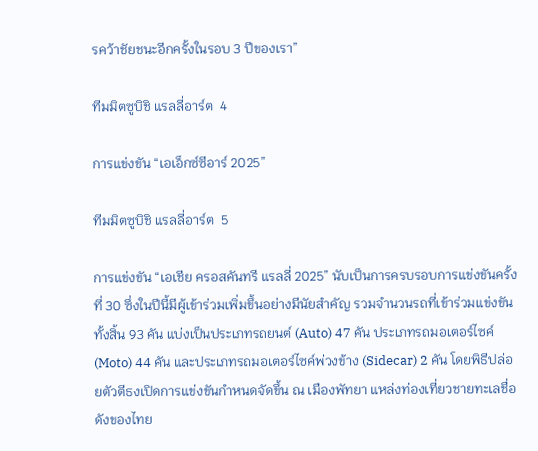รคว้าชัยชนะอีกครั้งในรอบ 3 ปีของเรา”

ทีมมิตซูบิชิ แรลลี่อาร์ต  4

การแข่งขัน “เอเอ็กซ์ซีอาร์ 2025”

ทีมมิตซูบิชิ แรลลี่อาร์ต  5

การแข่งขัน “เอเชีย ครอสคันทรี แรลลี่ 2025” นับเป็นการครบรอบการแข่งขันครั้งที่ 30 ซึ่งในปีนี้มีผู้เข้าร่วมเพิ่มขึ้นอย่างมีนัยสำคัญ รวมจำนวนรถที่เข้าร่วมแข่งขันทั้งสิ้น 93 คัน แบ่งเป็นประเภทรถยนต์ (Auto) 47 คัน ประเภทรถมอเตอร์ไซค์ (Moto) 44 คัน และประเภทรถมอเตอร์ไซค์พ่วงข้าง (Sidecar) 2 คัน โดยพิธีปล่อยตัวตีธงเปิดการแข่งขันกำหนดจัดขึ้น ณ เมืองพัทยา แหล่งท่องเที่ยวชายทะเลชื่อดังของไทย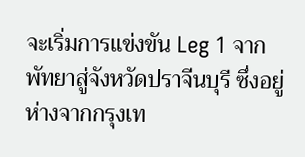จะเริ่มการแข่งขัน Leg 1 จากพัทยาสู่จังหวัดปราจีนบุรี ซึ่งอยู่ห่างจากกรุงเท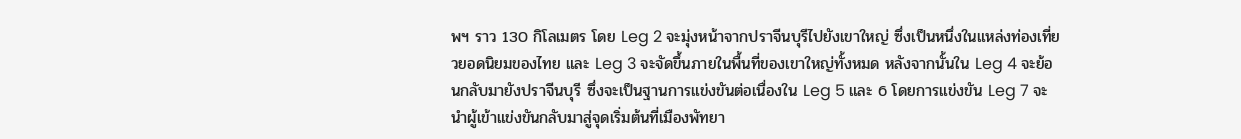พฯ ราว 130 กิโลเมตร โดย Leg 2 จะมุ่งหน้าจากปราจีนบุรีไปยังเขาใหญ่ ซึ่งเป็นหนึ่งในแหล่งท่องเที่ยวยอดนิยมของไทย และ Leg 3 จะจัดขึ้นภายในพื้นที่ของเขาใหญ่ทั้งหมด หลังจากนั้นใน Leg 4 จะย้อนกลับมายังปราจีนบุรี ซึ่งจะเป็นฐานการแข่งขันต่อเนื่องใน Leg 5 และ 6 โดยการแข่งขัน Leg 7 จะนำผู้เข้าแข่งขันกลับมาสู่จุดเริ่มต้นที่เมืองพัทยา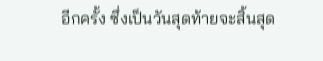อีกครั้ง ซึ่งเป็นวันสุดท้ายจะสิ้นสุด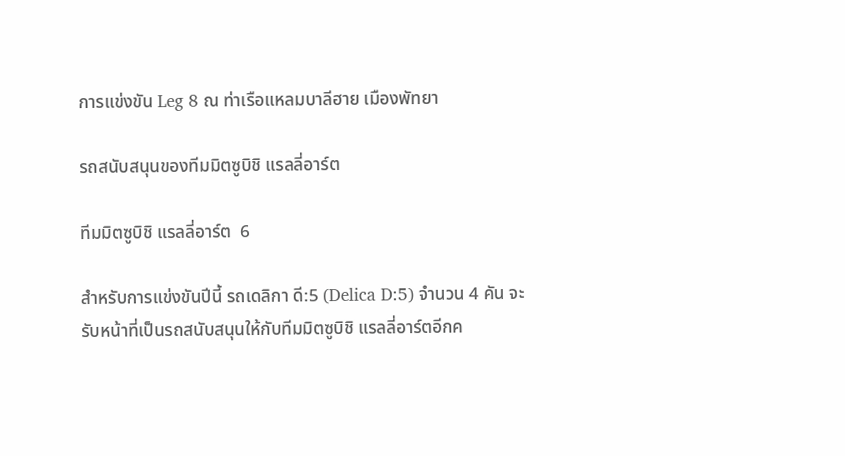การแข่งขัน Leg 8 ณ ท่าเรือแหลมบาลีฮาย เมืองพัทยา

รถสนับสนุนของทีมมิตซูบิชิ แรลลี่อาร์ต

ทีมมิตซูบิชิ แรลลี่อาร์ต  6

สำหรับการแข่งขันปีนี้ รถเดลิกา ดี:5 (Delica D:5) จำนวน 4 คัน จะรับหน้าที่เป็นรถสนับสนุนให้กับทีมมิตซูบิชิ แรลลี่อาร์ตอีกค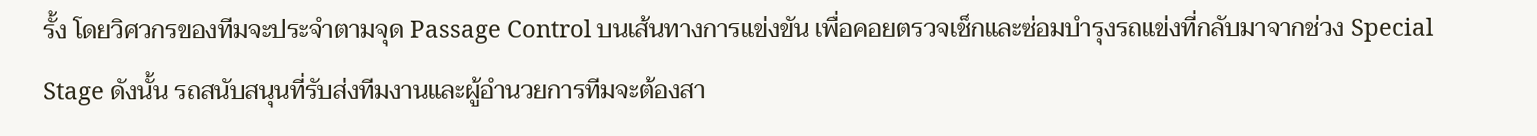รั้ง โดยวิศวกรของทีมจะประจำตามจุด Passage Control บนเส้นทางการแข่งขัน เพื่อคอยตรวจเช็กและซ่อมบำรุงรถแข่งที่กลับมาจากช่วง Special Stage ดังนั้น รถสนับสนุนที่รับส่งทีมงานและผู้อำนวยการทีมจะต้องสา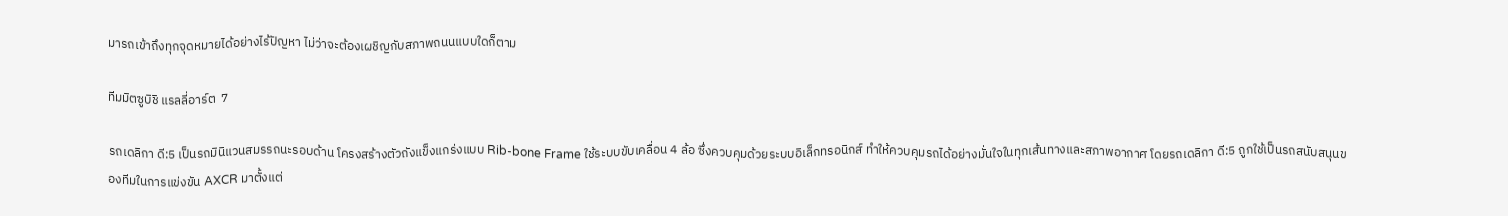มารถเข้าถึงทุกจุดหมายได้อย่างไร้ปัญหา ไม่ว่าจะต้องเผชิญกับสภาพถนนแบบใดก็ตาม

ทีมมิตซูบิชิ แรลลี่อาร์ต  7

รถเดลิกา ดี:5 เป็นรถมินิแวนสมรรถนะรอบด้าน โครงสร้างตัวถังแข็งแกร่งแบบ Rib-bone Frame ใช้ระบบขับเคลื่อน 4 ล้อ ซึ่งควบคุมด้วยระบบอิเล็กทรอนิกส์ ทำให้ควบคุมรถได้อย่างมั่นใจในทุกเส้นทางและสภาพอากาศ โดยรถเดลิกา ดี:5 ถูกใช้เป็นรถสนับสนุนของทีมในการแข่งขัน AXCR มาตั้งแต่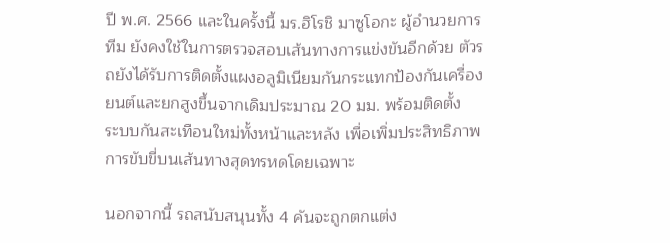ปี พ.ศ. 2566 และในครั้งนี้ มร.ฮิโรชิ มาซูโอกะ ผู้อำนวยการทีม ยังคงใช้ในการตรวจสอบเส้นทางการแข่งขันอีกด้วย ตัวรถยังได้รับการติดตั้งแผงอลูมิเนียมกันกระแทกป้องกันเครื่องยนต์และยกสูงขึ้นจากเดิมประมาณ 20 มม. พร้อมติดตั้ง
ระบบกันสะเทือนใหม่ทั้งหน้าและหลัง เพื่อเพิ่มประสิทธิภาพการขับขี่บนเส้นทางสุดทรหดโดยเฉพาะ

นอกจากนี้ รถสนับสนุนทั้ง 4 คันจะถูกตกแต่ง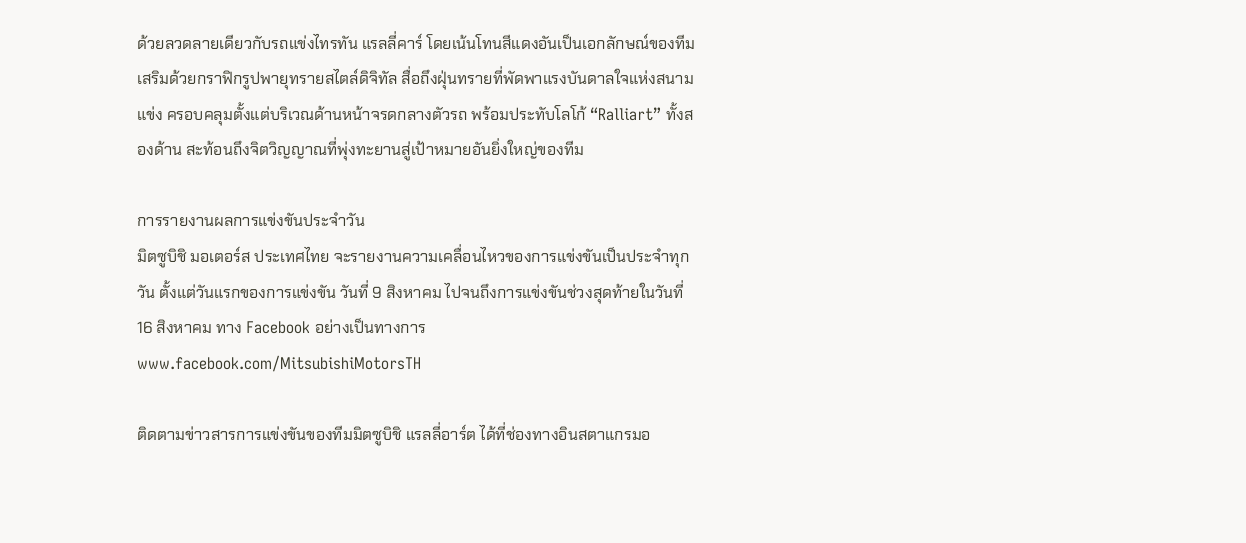ด้วยลวดลายเดียวกับรถแข่งไทรทัน แรลลี่คาร์ โดยเน้นโทนสีแดงอันเป็นเอกลักษณ์ของทีม เสริมด้วยกราฟิกรูปพายุทรายสไตล์ดิจิทัล สื่อถึงฝุ่นทรายที่พัดพาแรงบันดาลใจแห่งสนามแข่ง ครอบคลุมตั้งแต่บริเวณด้านหน้าจรดกลางตัวรถ พร้อมประทับโลโก้ “Ralliart” ทั้งสองด้าน สะท้อนถึงจิตวิญญาณที่พุ่งทะยานสู่เป้าหมายอันยิ่งใหญ่ของทีม

การรายงานผลการแข่งขันประจำวัน
มิตซูบิชิ มอเตอร์ส ประเทศไทย จะรายงานความเคลื่อนไหวของการแข่งขันเป็นประจำทุกวัน ตั้งแต่วันแรกของการแข่งขัน วันที่ 9 สิงหาคม ไปจนถึงการแข่งขันช่วงสุดท้ายในวันที่ 16 สิงหาคม ทาง Facebook อย่างเป็นทางการ www.facebook.com/MitsubishiMotorsTH

ติดตามข่าวสารการแข่งขันของทีมมิตซูบิชิ แรลลี่อาร์ต ได้ที่ช่องทางอินสตาแกรมอ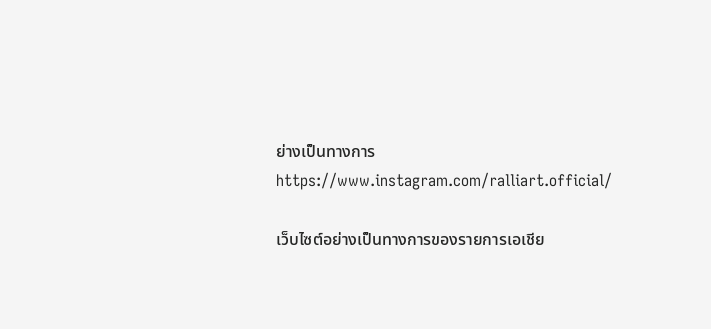ย่างเป็นทางการ
https://www.instagram.com/ralliart.official/

เว็บไซต์อย่างเป็นทางการของรายการเอเชีย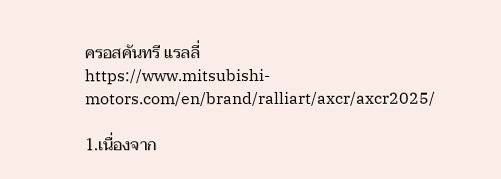ครอสคันทรี แรลลี่
https://www.mitsubishi-motors.com/en/brand/ralliart/axcr/axcr2025/

1.เนื่องจาก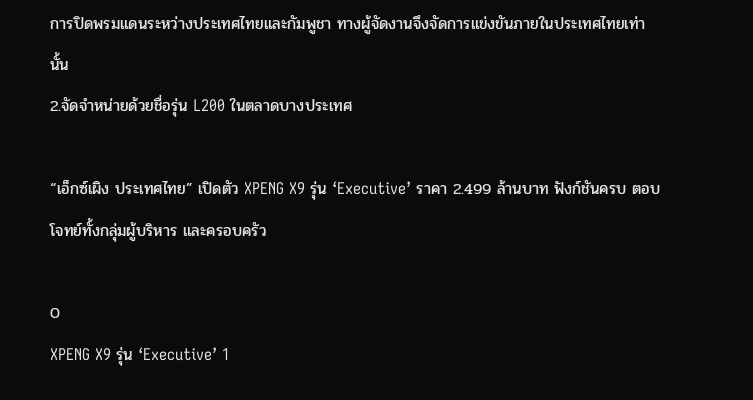การปิดพรมแดนระหว่างประเทศไทยและกัมพูชา ทางผู้จัดงานจึงจัดการแข่งขันภายในประเทศไทยเท่านั้น
2.จัดจำหน่ายด้วยชื่อรุ่น L200 ในตลาดบางประเทศ

“เอ็กซ์เผิง ประเทศไทย” เปิดตัว XPENG X9 รุ่น ‘Executive’ ราคา 2.499 ล้านบาท ฟังก์ชันครบ ตอบโจทย์ทั้งกลุ่มผู้บริหาร และครอบครัว

0
XPENG X9 รุ่น ‘Executive’ 1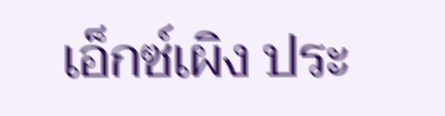เอ็กซ์เผิง ประ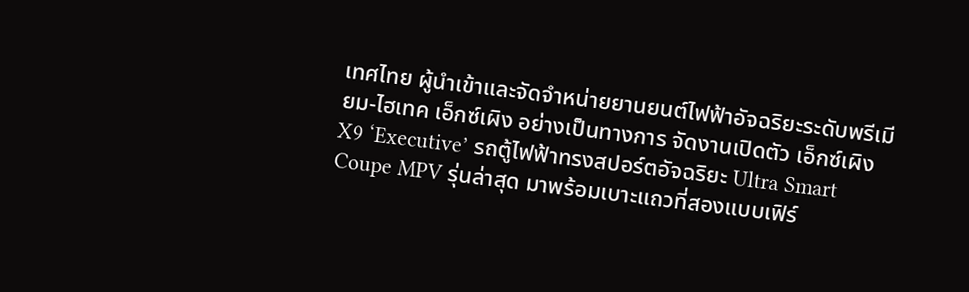เทศไทย ผู้นำเข้าและจัดจำหน่ายยานยนต์ไฟฟ้าอัจฉริยะระดับพรีเมียม-ไฮเทค เอ็กซ์เผิง อย่างเป็นทางการ จัดงานเปิดตัว เอ็กซ์เผิง X9 ‘Executive’ รถตู้ไฟฟ้าทรงสปอร์ตอัจฉริยะ Ultra Smart Coupe MPV รุ่นล่าสุด มาพร้อมเบาะแถวที่สองแบบเฟิร์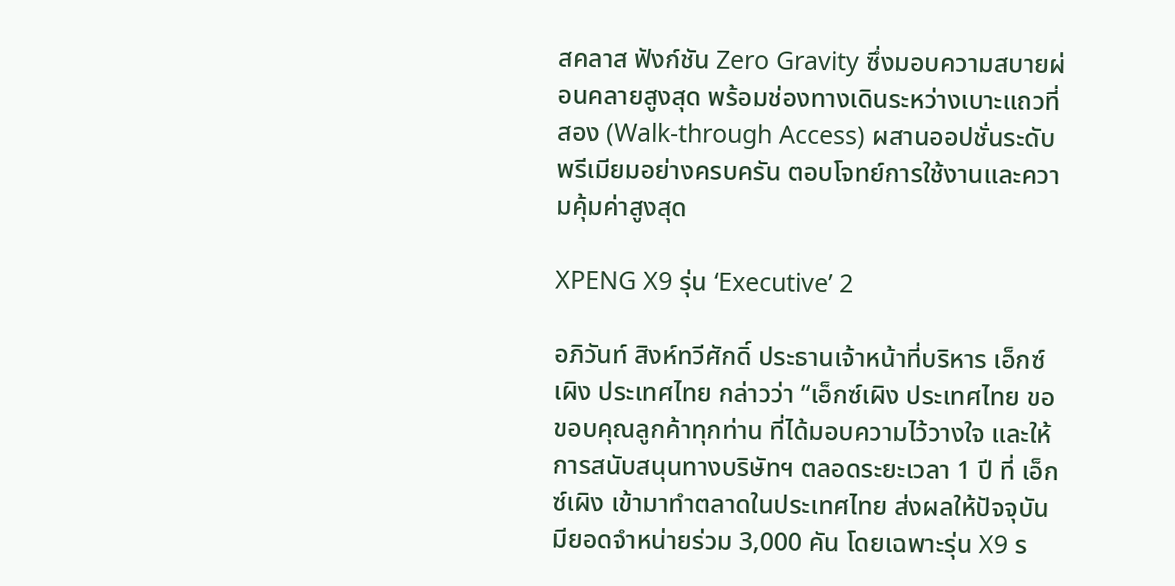สคลาส ฟังก์ชัน Zero Gravity ซึ่งมอบความสบายผ่อนคลายสูงสุด พร้อมช่องทางเดินระหว่างเบาะแถวที่สอง (Walk-through Access) ผสานออปชั่นระดับพรีเมียมอย่างครบครัน ตอบโจทย์การใช้งานและความคุ้มค่าสูงสุด

XPENG X9 รุ่น ‘Executive’ 2

อภิวันท์ สิงห์ทวีศักดิ์ ประธานเจ้าหน้าที่บริหาร เอ็กซ์เผิง ประเทศไทย กล่าวว่า “เอ็กซ์เผิง ประเทศไทย ขอขอบคุณลูกค้าทุกท่าน ที่ได้มอบความไว้วางใจ และให้การสนับสนุนทางบริษัทฯ ตลอดระยะเวลา 1 ปี ที่ เอ็กซ์เผิง เข้ามาทำตลาดในประเทศไทย ส่งผลให้ปัจจุบันมียอดจำหน่ายร่วม 3,000 คัน โดยเฉพาะรุ่น X9 ร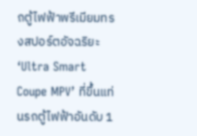ถตู้ไฟฟ้าพรีเมียมทรงสปอร์ตอัจฉริยะ ‘Ultra Smart Coupe MPV’ ที่ขึ้นแท่นรถตู้ไฟฟ้าอันดับ 1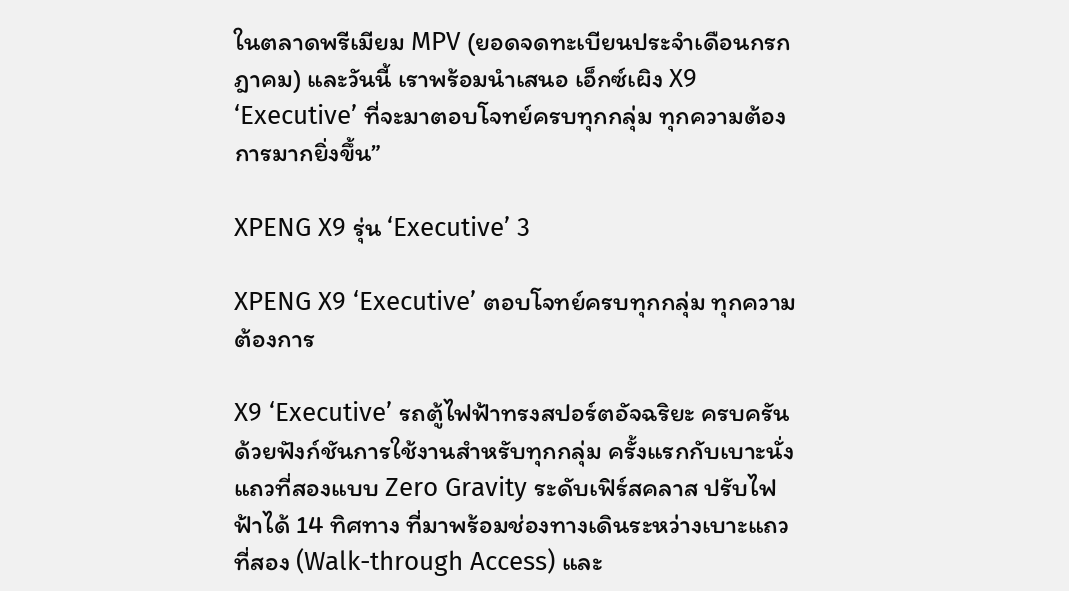ในตลาดพรีเมียม MPV (ยอดจดทะเบียนประจำเดือนกรกฎาคม) และวันนี้ เราพร้อมนำเสนอ เอ็กซ์เผิง X9 ‘Executive’ ที่จะมาตอบโจทย์ครบทุกกลุ่ม ทุกความต้องการมากยิ่งขึ้น”

XPENG X9 รุ่น ‘Executive’ 3

XPENG X9 ‘Executive’ ตอบโจทย์ครบทุกกลุ่ม ทุกความต้องการ

X9 ‘Executive’ รถตู้ไฟฟ้าทรงสปอร์ตอัจฉริยะ ครบครันด้วยฟังก์ชันการใช้งานสำหรับทุกกลุ่ม ครั้งแรกกับเบาะนั่งแถวที่สองแบบ Zero Gravity ระดับเฟิร์สคลาส ปรับไฟฟ้าได้ 14 ทิศทาง ที่มาพร้อมช่องทางเดินระหว่างเบาะแถวที่สอง (Walk-through Access) และ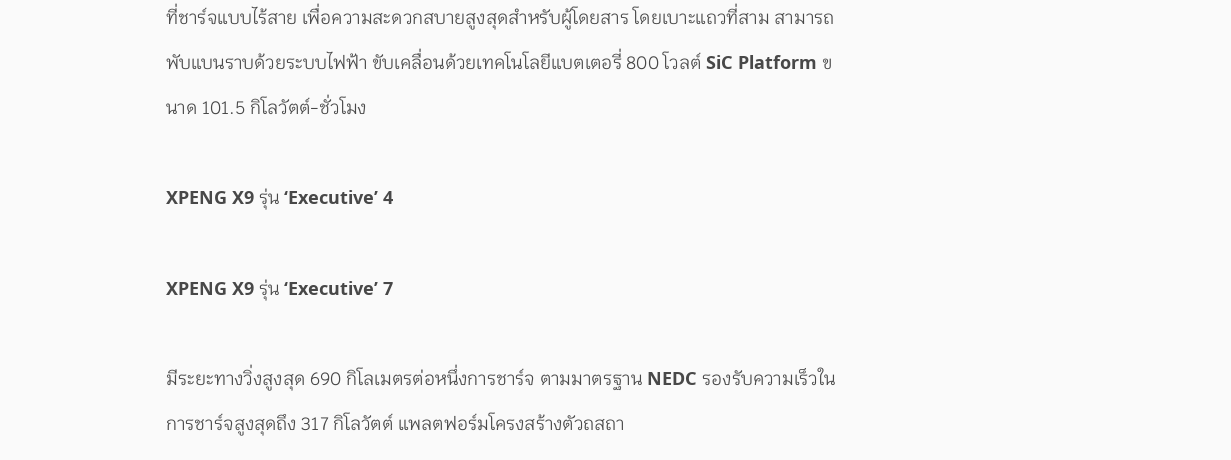ที่ชาร์จแบบไร้สาย เพื่อความสะดวกสบายสูงสุดสำหรับผู้โดยสาร โดยเบาะแถวที่สาม สามารถพับแบนราบด้วยระบบไฟฟ้า ขับเคลื่อนด้วยเทคโนโลยีแบตเตอรี่ 800 โวลต์ SiC Platform ขนาด 101.5 กิโลวัตต์-ชั่วโมง

XPENG X9 รุ่น ‘Executive’ 4

XPENG X9 รุ่น ‘Executive’ 7

มีระยะทางวิ่งสูงสุด 690 กิโลเมตรต่อหนึ่งการชาร์จ ตามมาตรฐาน NEDC รองรับความเร็วในการชาร์จสูงสุดถึง 317 กิโลวัตต์ แพลตฟอร์มโครงสร้างตัวถสถา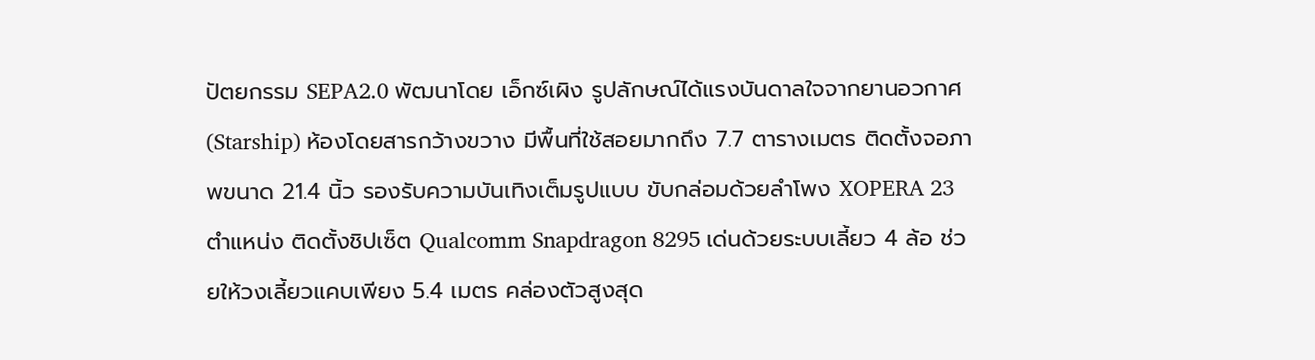ปัตยกรรม SEPA2.0 พัฒนาโดย เอ็กซ์เผิง รูปลักษณ์ได้แรงบันดาลใจจากยานอวกาศ (Starship) ห้องโดยสารกว้างขวาง มีพื้นที่ใช้สอยมากถึง 7.7 ตารางเมตร ติดตั้งจอภาพขนาด 21.4 นิ้ว รองรับความบันเทิงเต็มรูปแบบ ขับกล่อมด้วยลำโพง XOPERA 23 ตำแหน่ง ติดตั้งชิปเซ็ต Qualcomm Snapdragon 8295 เด่นด้วยระบบเลี้ยว 4 ล้อ ช่วยให้วงเลี้ยวแคบเพียง 5.4 เมตร คล่องตัวสูงสุด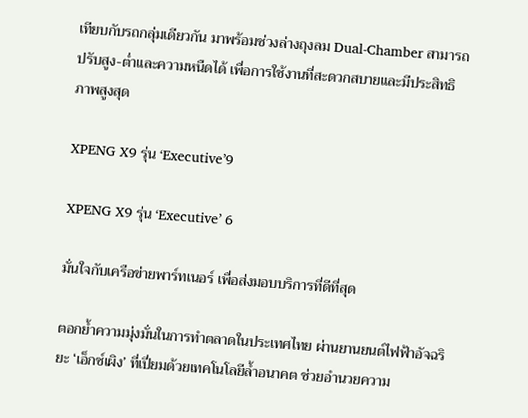เทียบกับรถกลุ่มเดียวกัน มาพร้อมช่วงล่างถุงลม Dual-Chamber สามารถปรับสูง-ต่ำและความหนืดได้ เพื่อการใช้งานที่สะดวกสบายและมีประสิทธิภาพสูงสุด

XPENG X9 รุ่น ‘Executive’9

XPENG X9 รุ่น ‘Executive’ 6

มั่นใจกับเครือข่ายพาร์ทเนอร์ เพื่อส่งมอบบริการที่ดีที่สุด

ตอกย้ำความมุ่งมั่นในการทำตลาดในประเทศไทย ผ่านยานยนต์ไฟฟ้าอัจฉริยะ ‘เอ็กซ์เผิง’ ที่เปี่ยมด้วยเทคโนโลยีล้ำอนาคต ช่วยอำนวยความ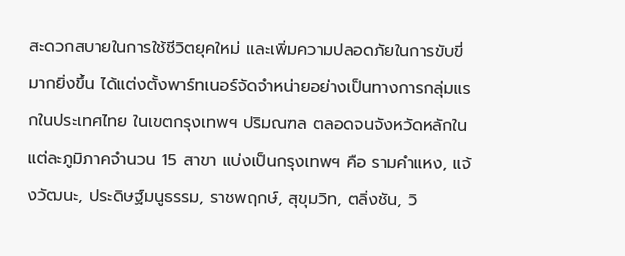สะดวกสบายในการใช้ชีวิตยุคใหม่ และเพิ่มความปลอดภัยในการขับขี่มากยิ่งขึ้น ได้แต่งตั้งพาร์ทเนอร์จัดจำหน่ายอย่างเป็นทางการกลุ่มแรกในประเทศไทย ในเขตกรุงเทพฯ ปริมณฑล ตลอดจนจังหวัดหลักในแต่ละภูมิภาคจำนวน 15 สาขา แบ่งเป็นกรุงเทพฯ คือ รามคำแหง, แจ้งวัฒนะ, ประดิษฐ์มนูธรรม, ราชพฤกษ์, สุขุมวิท, ตลิ่งชัน, วิ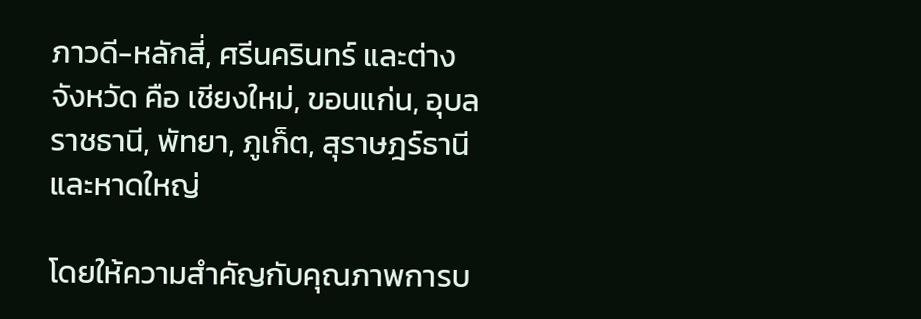ภาวดี-หลักสี่, ศรีนครินทร์ และต่างจังหวัด คือ เชียงใหม่, ขอนแก่น, อุบลราชธานี, พัทยา, ภูเก็ต, สุราษฎร์ธานี และหาดใหญ่

โดยให้ความสำคัญกับคุณภาพการบ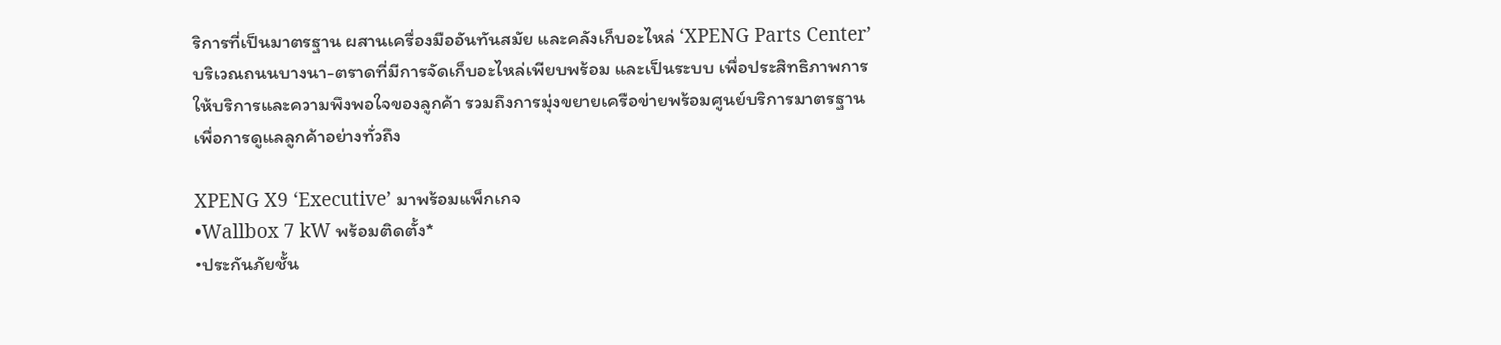ริการที่เป็นมาตรฐาน ผสานเครื่องมืออันทันสมัย และคลังเก็บอะไหล่ ‘XPENG Parts Center’ บริเวณถนนบางนา-ตราดที่มีการจัดเก็บอะไหล่เพียบพร้อม และเป็นระบบ เพื่อประสิทธิภาพการให้บริการและความพึงพอใจของลูกค้า รวมถึงการมุ่งขยายเครือข่ายพร้อมศูนย์บริการมาตรฐาน เพื่อการดูแลลูกค้าอย่างทั่วถึง

XPENG X9 ‘Executive’ มาพร้อมแพ็กเกจ
•Wallbox 7 kW พร้อมติดตั้ง*
•ประกันภัยชั้น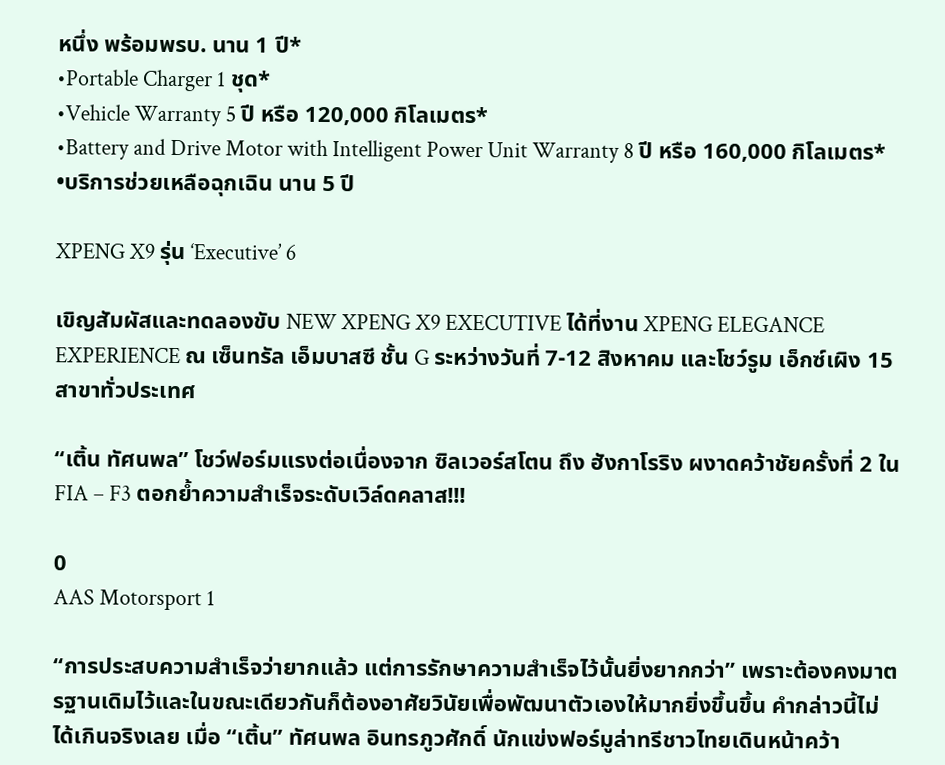หนึ่ง พร้อมพรบ. นาน 1 ปี*
•Portable Charger 1 ชุด*
•Vehicle Warranty 5 ปี หรือ 120,000 กิโลเมตร*
•Battery and Drive Motor with Intelligent Power Unit Warranty 8 ปี หรือ 160,000 กิโลเมตร*
•บริการช่วยเหลือฉุกเฉิน นาน 5 ปี

XPENG X9 รุ่น ‘Executive’ 6

เขิญสัมผัสและทดลองขับ NEW XPENG X9 EXECUTIVE ได้ที่งาน XPENG ELEGANCE EXPERIENCE ณ เซ็นทรัล เอ็มบาสซี ชั้น G ระหว่างวันที่ 7-12 สิงหาคม และโชว์รูม เอ็กซ์เผิง 15 สาขาทั่วประเทศ

“เติ้น ทัศนพล” โชว์ฟอร์มแรงต่อเนื่องจาก ซิลเวอร์สโตน ถึง ฮังกาโรริง ผงาดคว้าชัยครั้งที่ 2 ใน FIA – F3 ตอกย้ำความสำเร็จระดับเวิล์ดคลาส!!!

0
AAS Motorsport 1

“การประสบความสำเร็จว่ายากแล้ว แต่การรักษาความสำเร็จไว้นั้นยิ่งยากกว่า” เพราะต้องคงมาตรฐานเดิมไว้และในขณะเดียวกันก็ต้องอาศัยวินัยเพื่อพัฒนาตัวเองให้มากยิ่งขึ้นขึ้น คำกล่าวนี้ไม่ได้เกินจริงเลย เมื่อ “เติ้น” ทัศนพล อินทรภูวศักดิ์ นักแข่งฟอร์มูล่าทรีชาวไทยเดินหน้าคว้า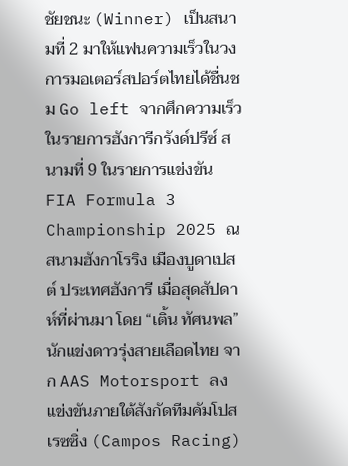ชัยชนะ (Winner) เป็นสนามที่ 2 มาให้แฟนความเร็วในวงการมอเตอร์สปอร์ตไทยได้ชื่นชม Go left จากศึกความเร็วในรายการฮังการีกรังด์ปรีซ์ สนามที่ 9 ในรายการแข่งขัน FIA Formula 3 Championship 2025 ณ สนามฮังกาโรริง เมืองบูดาเปสต์ ประเทศฮังการี เมื่อสุดสัปดาห์ที่ผ่านมา โดย “เติ้น ทัศนพล” นักแข่งดาวรุ่งสายเลือดไทย จาก AAS Motorsport ลงแข่งขันภายใต้สังกัดทีมคัมโปส เรซซิ่ง (Campos Racing)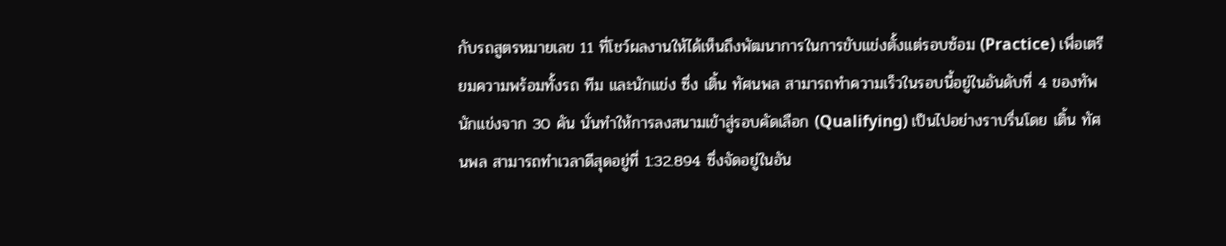กับรถสูตรหมายเลข 11 ที่โชว์ผลงานให้ได้เห็นถึงพัฒนาการในการขับแข่งตั้งแต่รอบซ้อม (Practice) เพื่อเตรียมความพร้อมทั้งรถ ทีม และนักแข่ง ซึ่ง เติ้น ทัศนพล สามารถทำความเร็วในรอบนี้อยู่ในอันดับที่ 4 ของทัพนักแข่งจาก 30 คัน นั่นทำให้การลงสนามเข้าสู่รอบคัดเลือก (Qualifying) เป็นไปอย่างราบรื่นโดย เติ้น ทัศนพล สามารถทำเวลาดีสุดอยู่ที่ 1:32.894 ซึ่งจัดอยู่ในอัน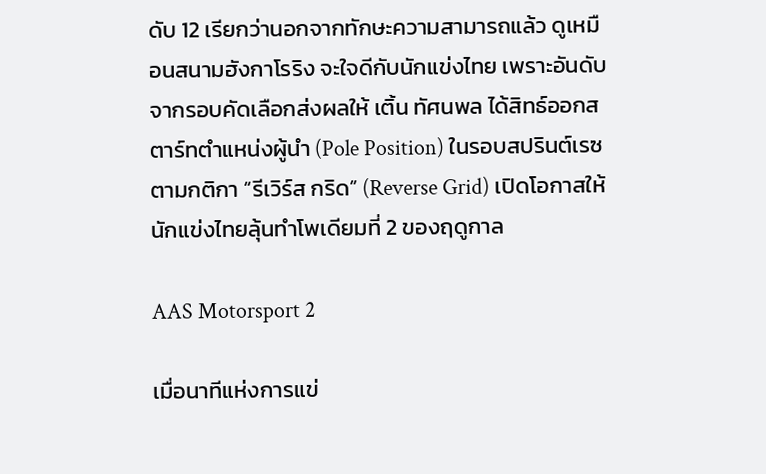ดับ 12 เรียกว่านอกจากทักษะความสามารถแล้ว ดูเหมือนสนามฮังกาโรริง จะใจดีกับนักแข่งไทย เพราะอันดับจากรอบคัดเลือกส่งผลให้ เติ้น ทัศนพล ได้สิทธ์ออกสตาร์ทตำแหน่งผู้นำ (Pole Position) ในรอบสปรินต์เรซตามกติกา “รีเวิร์ส กริด” (Reverse Grid) เปิดโอกาสให้นักแข่งไทยลุ้นทำโพเดียมที่ 2 ของฤดูกาล

AAS Motorsport 2

เมื่อนาทีแห่งการแข่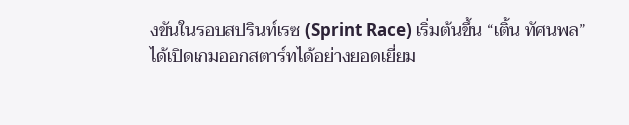งขันในรอบสปรินท์เรซ (Sprint Race) เริ่มต้นขึ้น “เติ้น ทัศนพล” ได้เปิดเกมออกสตาร์ทได้อย่างยอดเยี่ยม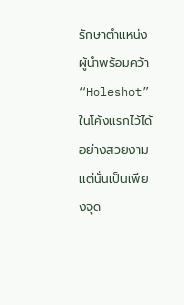รักษาตำแหน่งผู้นำพร้อมคว้า “Holeshot” ในโค้งแรกไว้ได้อย่างสวยงาม แต่นั่นเป็นเพียงจุด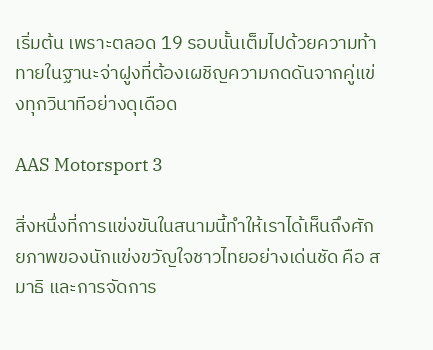เริ่มต้น เพราะตลอด 19 รอบนั้นเต็มไปด้วยความท้าทายในฐานะจ่าฝูงที่ต้องเผชิญความกดดันจากคู่แข่งทุกวินาทีอย่างดุเดือด

AAS Motorsport 3

สิ่งหนึ่งที่การแข่งขันในสนามนี้ทำให้เราได้เห็นถึงศักยภาพของนักแข่งขวัญใจชาวไทยอย่างเด่นชัด คือ สมาธิ และการจัดการ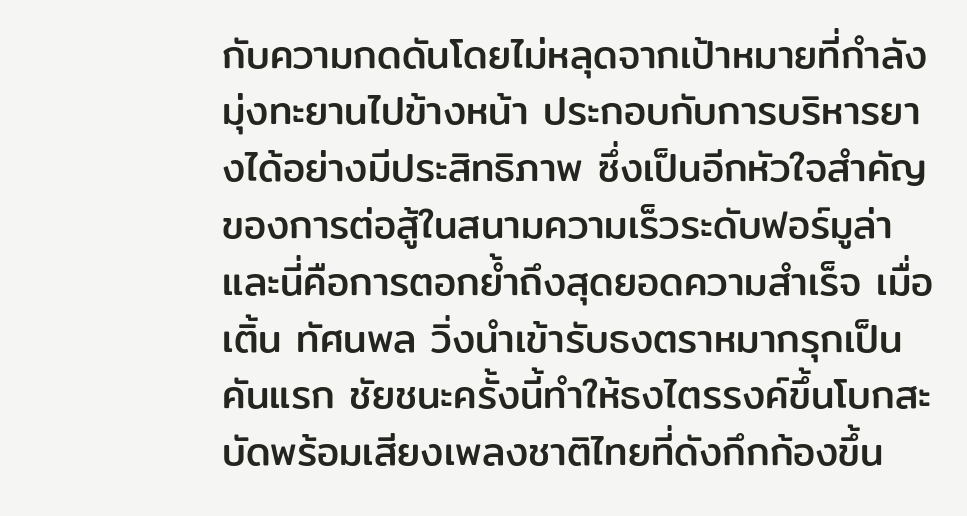กับความกดดันโดยไม่หลุดจากเป้าหมายที่กำลังมุ่งทะยานไปข้างหน้า ประกอบกับการบริหารยางได้อย่างมีประสิทธิภาพ ซึ่งเป็นอีกหัวใจสำคัญของการต่อสู้ในสนามความเร็วระดับฟอร์มูล่า และนี่คือการตอกย้ำถึงสุดยอดความสำเร็จ เมื่อ เติ้น ทัศนพล วิ่งนำเข้ารับธงตราหมากรุกเป็นคันแรก ชัยชนะครั้งนี้ทำให้ธงไตรรงค์ขึ้นโบกสะบัดพร้อมเสียงเพลงชาติไทยที่ดังกึกก้องขึ้น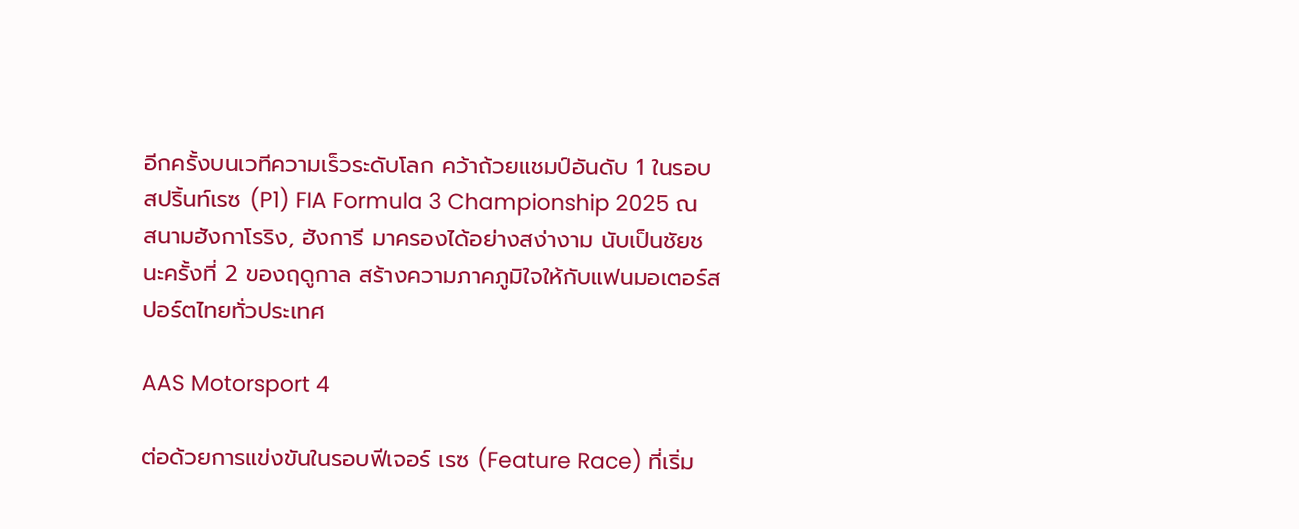อีกครั้งบนเวทีความเร็วระดับโลก คว้าถ้วยแชมป์อันดับ 1 ในรอบสปริ้นท์เรซ (P1) FIA Formula 3 Championship 2025 ณ สนามฮังกาโรริง, ฮังการี มาครองได้อย่างสง่างาม นับเป็นชัยชนะครั้งที่ 2 ของฤดูกาล สร้างความภาคภูมิใจให้กับแฟนมอเตอร์สปอร์ตไทยทั่วประเทศ

AAS Motorsport 4

ต่อด้วยการแข่งขันในรอบฟีเจอร์ เรซ (Feature Race) ที่เริ่ม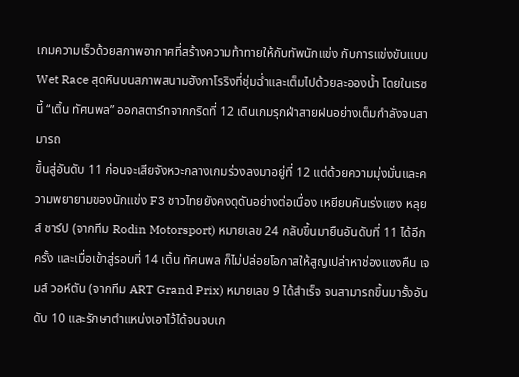เกมความเร็วด้วยสภาพอากาศที่สร้างความท้าทายให้กับทัพนักแข่ง กับการแข่งขันแบบ Wet Race สุดหินบนสภาพสนามฮังกาโรริงที่ชุ่มฉ่ำและเต็มไปด้วยละอองน้ำ โดยในเรซนี้ “เติ้น ทัศนพล” ออกสตาร์ทจากกริดที่ 12 เดินเกมรุกฝ่าสายฝนอย่างเต็มกำลังจนสามารถ
ขึ้นสู่อันดับ 11 ก่อนจะเสียจังหวะกลางเกมร่วงลงมาอยู่ที่ 12 แต่ด้วยความมุ่งมั่นและความพยายามของนักแข่ง F3 ชาวไทยยังคงดุดันอย่างต่อเนื่อง เหยียบคันเร่งแซง หลุยส์ ชาร์ป (จากทีม Rodin Motorsport) หมายเลข 24 กลับขึ้นมายืนอันดับที่ 11 ได้อีกครั้ง และเมื่อเข้าสู่รอบที่ 14 เติ้น ทัศนพล ก็ไม่ปล่อยโอกาสให้สูญเปล่าหาช่องแซงคืน เจมส์ วอห์ตัน (จากทีม ART Grand Prix) หมายเลข 9 ได้สำเร็จ จนสามารถขึ้นมารั้งอันดับ 10 และรักษาตำแหน่งเอาไว้ได้จนจบเก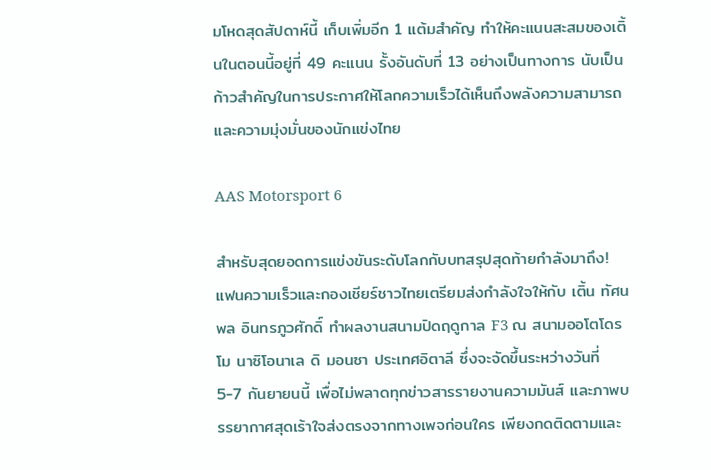มโหดสุดสัปดาห์นี้ เก็บเพิ่มอีก 1 แต้มสำคัญ ทำให้คะแนนสะสมของเติ้นในตอนนี้อยู่ที่ 49 คะแนน รั้งอันดับที่ 13 อย่างเป็นทางการ นับเป็นก้าวสำคัญในการประกาศให้โลกความเร็วได้เห็นถึงพลังความสามารถ และความมุ่งมั่นของนักแข่งไทย

AAS Motorsport 6

สำหรับสุดยอดการแข่งขันระดับโลกกับบทสรุปสุดท้ายกำลังมาถึง! แฟนความเร็วและกองเชียร์ชาวไทยเตรียมส่งกำลังใจให้กับ เติ้น ทัศนพล อินทรภูวศักดิ์ ทำผลงานสนามปิดฤดูกาล F3 ณ สนามออโตโดรโม นาซิโอนาเล ดิ มอนซา ประเทศอิตาลี ซึ่งจะจัดขึ้นระหว่างวันที่ 5-7 กันยายนนี้ เพื่อไม่พลาดทุกข่าวสารรายงานความมันส์ และภาพบรรยากาศสุดเร้าใจส่งตรงจากทางเพจก่อนใคร เพียงกดติดตามและ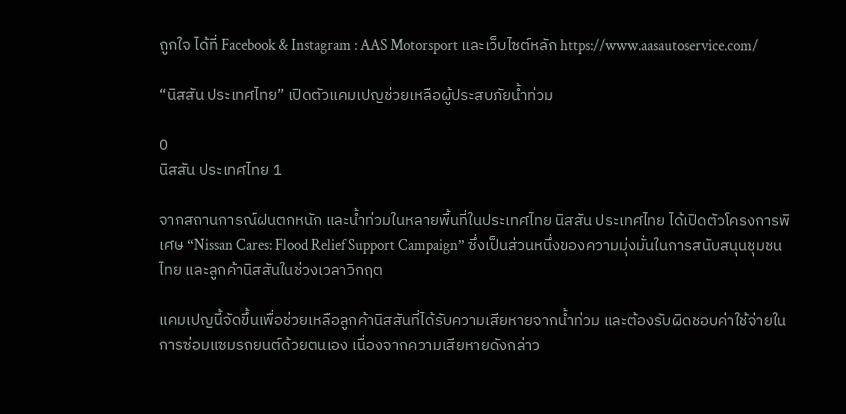ถูกใจ ได้ที่ Facebook & Instagram : AAS Motorsport และเว็บไซต์หลัก https://www.aasautoservice.com/

“นิสสัน ประเทศไทย” เปิดตัวแคมเปญช่วยเหลือผู้ประสบภัยน้ำท่วม

0
นิสสัน ประเทศไทย 1

จากสถานการณ์ฝนตกหนัก และน้ำท่วมในหลายพื้นที่ในประเทศไทย นิสสัน ประเทศไทย ได้เปิดตัวโครงการพิเศษ “Nissan Cares: Flood Relief Support Campaign” ซึ่งเป็นส่วนหนึ่งของความมุ่งมั่นในการสนับสนุนชุมชนไทย และลูกค้านิสสันในช่วงเวลาวิกฤต

แคมเปญนี้จัดขึ้นเพื่อช่วยเหลือลูกค้านิสสันที่ได้รับความเสียหายจากน้ำท่วม และต้องรับผิดชอบค่าใช้จ่ายในการซ่อมแซมรถยนต์ด้วยตนเอง เนื่องจากความเสียหายดังกล่าว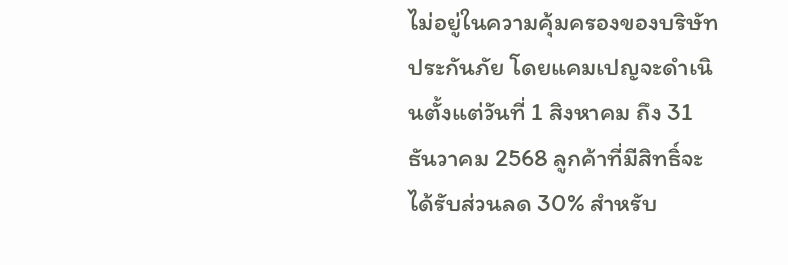ไม่อยู่ในความคุ้มครองของบริษัทประกันภัย โดยแคมเปญจะดำเนินตั้งแต่วันที่ 1 สิงหาคม ถึง 31 ธันวาคม 2568 ลูกค้าที่มีสิทธิ์จะได้รับส่วนลด 30% สำหรับ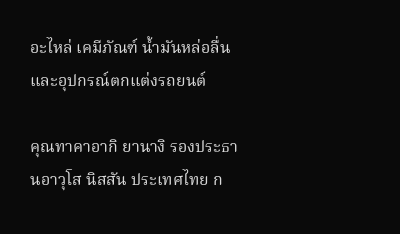อะไหล่ เคมีภัณฑ์ น้ำมันหล่อลื่น และอุปกรณ์ตกแต่งรถยนต์

คุณทาคาอากิ ยานางิ รองประธานอาวุโส นิสสัน ประเทศไทย ก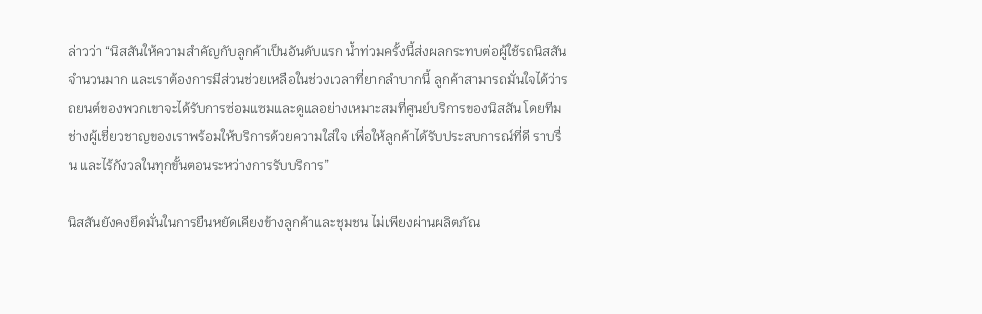ล่าวว่า “นิสสันให้ความสำคัญกับลูกค้าเป็นอันดับแรก น้ำท่วมครั้งนี้ส่งผลกระทบต่อผู้ใช้รถนิสสันจำนวนมาก และเราต้องการมีส่วนช่วยเหลือในช่วงเวลาที่ยากลำบากนี้ ลูกค้าสามารถมั่นใจได้ว่ารถยนต์ของพวกเขาจะได้รับการซ่อมแซมและดูแลอย่างเหมาะสมที่ศูนย์บริการของนิสสัน โดยทีมช่างผู้เชี่ยวชาญของเราพร้อมให้บริการด้วยความใส่ใจ เพื่อให้ลูกค้าได้รับประสบการณ์ที่ดี ราบรื่น และไร้กังวลในทุกขั้นตอนระหว่างการรับบริการ”

นิสสันยังคงยึดมั่นในการยืนหยัดเคียงข้างลูกค้าและชุมชน ไม่เพียงผ่านผลิตภัณ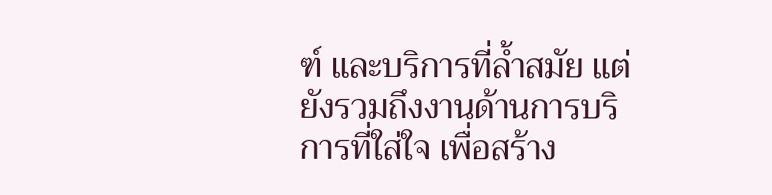ฑ์ และบริการที่ล้ำสมัย แต่ยังรวมถึงงานด้านการบริการที่ใส่ใจ เพื่อสร้าง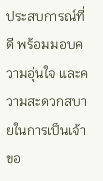ประสบการณ์ที่ดี พร้อมมอบความอุ่นใจ และความสะดวกสบายในการเป็นเจ้าขอ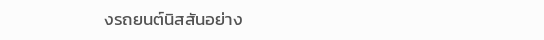งรถยนต์นิสสันอย่าง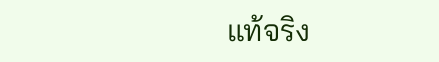แท้จริง